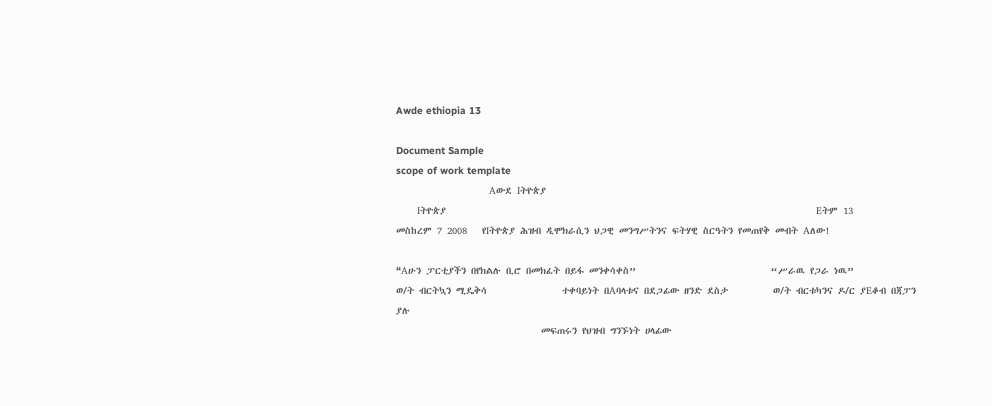Awde ethiopia 13

Document Sample
scope of work template
                               Aውደ Iትዮጵያ
       Iትዮጵያ                                                                          Eትም 13
መስከረም 7 2008   የIትዮጵያ ሕዝብ ዲሞክራሲን ህጋዊ መንግሥትንና ፍትሃዊ ስርዓትን የመጠየቅ መብት Aለው!

“Aሁን ፓርቲያችን በየክልሉ ቢሮ በመክፈት በይፋ መንቀሳቀስ”                           “ሥራዉ የጋራ ነዉ”
ወ/ት ብርትኳን ሚዴቅሳ               ተቀባይነት በAባላቱና በደጋፊው ዘንድ ደስታ         ወ/ት ብርቱካንና ዶ/ር ያEቆብ በጃፓን ያሉ
                             መፍጠሩን የህዝብ ግንኙነት ሀላፊው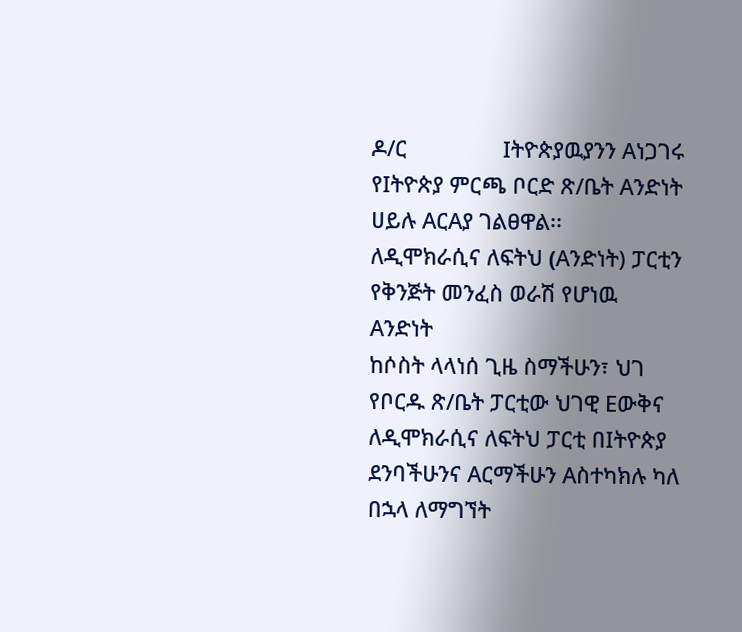ዶ/ር                Iትዮጵያዉያንን Aነጋገሩ
የIትዮጵያ ምርጫ ቦርድ ጽ/ቤት Aንድነት ሀይሉ AርAያ ገልፀዋል፡፡
ለዲሞክራሲና ለፍትህ (Aንድነት) ፓርቲን                                       የቅንጅት መንፈስ ወራሽ የሆነዉ Aንድነት
ከሶስት ላላነሰ ጊዜ ስማችሁን፣ ህገ የቦርዱ ጽ/ቤት ፓርቲው ህገዊ Eውቅና                  ለዲሞክራሲና ለፍትህ ፓርቲ በIትዮጵያ
ደንባችሁንና Aርማችሁን Aስተካክሉ ካለ በኋላ ለማግኘት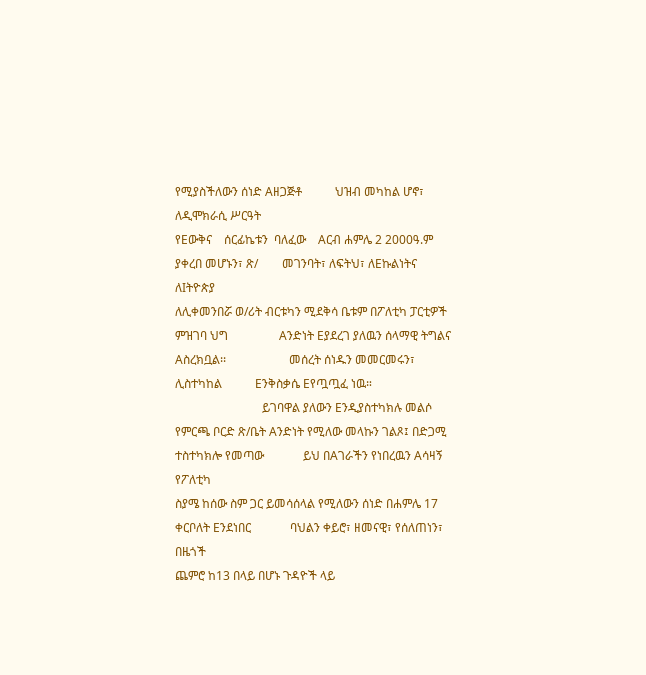የሚያስችለውን ሰነድ Aዘጋጅቶ           ህዝብ መካከል ሆኖ፣ ለዲሞክራሲ ሥርዓት
የEውቅና    ሰርፊኬቱን  ባለፈው    Aርብ ሐምሌ 2 2000ዓ.ም ያቀረበ መሆኑን፣ ጽ/        መገንባት፣ ለፍትህ፣ ለEኩልነትና ለIትዮጵያ
ለሊቀመንበሯ ወ/ሪት ብርቱካን ሚደቅሳ ቤቱም በፖለቲካ ፓርቲዎች ምዝገባ ህግ                 Aንድነት Eያደረገ ያለዉን ሰላማዊ ትግልና
Aስረክቧል፡፡                     መሰረት ሰነዱን መመርመሩን፣ ሊስተካከል           Eንቅስቃሴ Eየጧጧፈ ነዉ።
                             ይገባዋል ያለውን Eንዲያስተካክሉ መልሶ
የምርጫ ቦርድ ጽ/ቤት Aንድነት የሚለው መላኩን ገልጾ፤ በድጋሚ ተስተካክሎ የመጣው             ይህ በAገራችን የነበረዉን Aሳዛኝ የፖለቲካ
ስያሜ ከሰው ስም ጋር ይመሳሰላል የሚለውን ሰነድ በሐምሌ 17 ቀርቦለት Eንደነበር             ባህልን ቀይሮ፣ ዘመናዊ፣ የሰለጠነን፣ በዜጎች
ጨምሮ ከ13 በላይ በሆኑ ጉዳዮች ላይ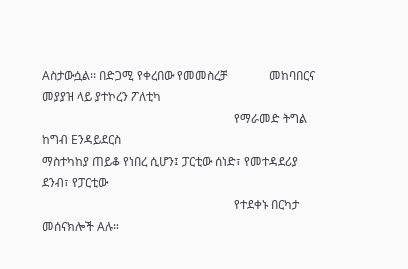Aስታውሷል፡፡ በድጋሚ የቀረበው የመመስረቻ              መከባበርና መያያዝ ላይ ያተኮረን ፖለቲካ
                                                                የማራመድ ትግል ከግብ Eንዳይደርስ
ማስተካከያ ጠይቆ የነበረ ሲሆን፤ ፓርቲው ሰነድ፣ የመተዳደሪያ ደንብ፣ የፓርቲው
                                                                የተደቀኑ በርካታ መሰናክሎች Aሉ።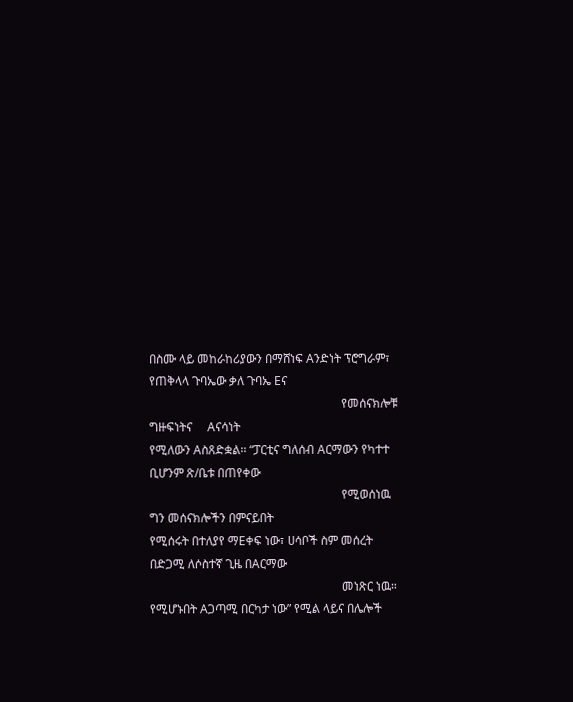በስሙ ላይ መከራከሪያውን በማሸነፍ Aንድነት ፕሮግራም፣ የጠቅላላ ጉባኤው ቃለ ጉባኤ Eና
                                                                የመሰናክሎቹ     ግዙፍነትና     Aናሳነት
የሚለውን Aስጸድቋል፡፡ “ፓርቲና ግለሰብ Aርማውን የካተተ ቢሆንም ጽ/ቤቱ በጠየቀው
                                                                የሚወሰነዉ ግን መሰናክሎችን በምናይበት
የሚሰሩት በተለያየ ማEቀፍ ነው፣ ሀሳቦች ስም መሰረት በድጋሚ ለሶስተኛ ጊዜ በAርማው
                                                                መነጽር ነዉ።
የሚሆኑበት Aጋጣሚ በርካታ ነው” የሚል ላይና በሌሎች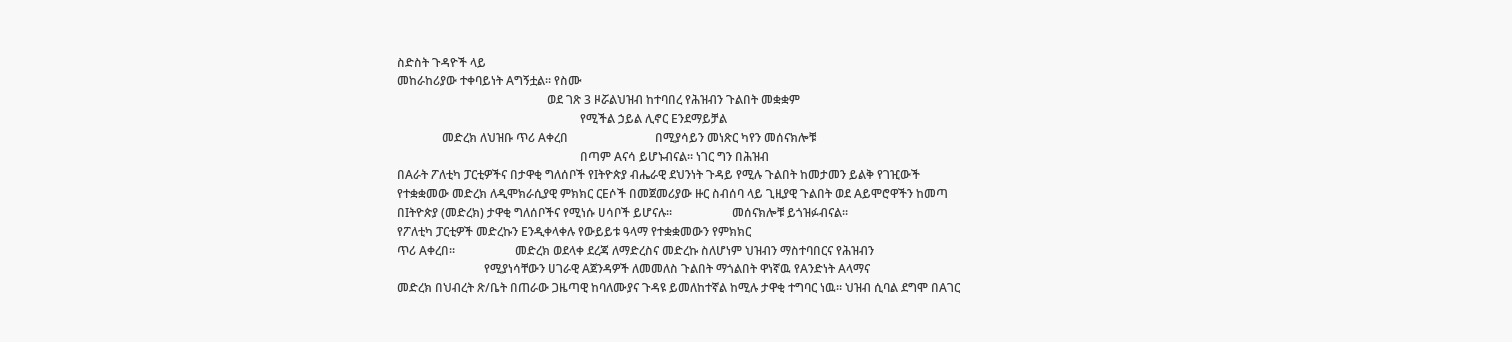ስድስት ጉዳዮች ላይ
መከራከሪያው ተቀባይነት Aግኝቷል፡፡ የስሙ
                                                  ወደ ገጽ 3 ዞሯልህዝብ ከተባበረ የሕዝብን ጉልበት መቋቋም
                                                             የሚችል ኃይል ሊኖር Eንደማይቻል
               መድረክ ለህዝቡ ጥሪ Aቀረበ                             በሚያሳይን መነጽር ካየን መሰናክሎቹ
                                                             በጣም Aናሳ ይሆኑብናል። ነገር ግን በሕዝብ
በAራት ፖለቲካ ፓርቲዎችና በታዋቂ ግለሰቦች የIትዮጵያ ብሔራዊ ደህንነት ጉዳይ የሚሉ ጉልበት ከመታመን ይልቅ የገዢውች
የተቋቋመው መድረክ ለዲሞክራሲያዊ ምክክር ርEሶች በመጀመሪያው ዙር ስብሰባ ላይ ጊዚያዊ ጉልበት ወደ Aይሞሮዋችን ከመጣ
በIትዮጵያ (መድረክ) ታዋቂ ግለሰቦችና የሚነሱ ሀሳቦች ይሆናሉ፡፡                    መሰናክሎቹ ይጎዝፉብናል።
የፖለቲካ ፓርቲዎች መድረኩን Eንዲቀላቀሉ የውይይቱ ዓላማ የተቋቋመውን የምክክር
ጥሪ Aቀረበ፡፡                    መድረክ ወደላቀ ደረጃ ለማድረስና መድረኩ ስለሆነም ህዝብን ማስተባበርና የሕዝብን
                             የሚያነሳቸውን ሀገራዊ Aጀንዳዎች ለመመለስ ጉልበት ማጎልበት ዋነኛዉ የAንድነት Aላማና
መድረክ በህብረት ጽ/ቤት በጠራው ጋዜጣዊ ከባለሙያና ጉዳዩ ይመለከተኛል ከሚሉ ታዋቂ ተግባር ነዉ። ህዝብ ሲባል ደግሞ በAገር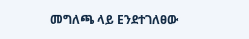መግለጫ ላይ Eንደተገለፀው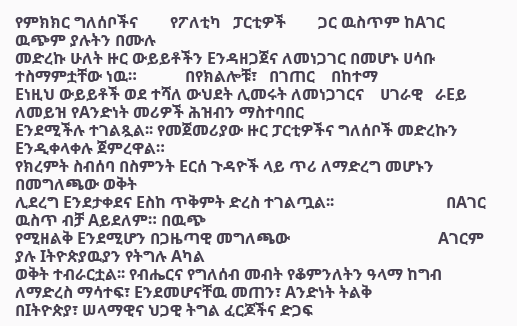የምክክር ግለሰቦችና        የፖለቲካ   ፓርቲዎች        ጋር ዉስጥም ከAገር ዉጭም ያሉትን በሙሉ
መድረኩ ሁለት ዙር ውይይቶችን Eንዳዘጋጀና ለመነጋገር በመሆኑ ሀሳቡ ተስማምቷቸው ነዉ።            በየክልሎቹ፣   በገጠር    በከተማ
Eነዚህ ውይይቶች ወደ ተሻለ ውህደት ሊመሩት ለመነጋገርና    ሀገራዊ   ራEይ     ለመይዝ የAንድነት መሪዎች ሕዝብን ማስተባበር
Eንደሚችሉ ተገልጿል፡፡ የመጀመሪያው ዙር ፓርቲዎችና ግለሰቦች መድረኩን Eንዲቀላቀሉ ጀምረዋል።
የክረምት ስብሰባ በስምንት Eርሰ ጉዳዮች ላይ ጥሪ ለማድረግ መሆኑን በመግለጫው ወቅት
ሊደረግ Eንደታቀደና Eስከ ጥቅምት ድረስ ተገልጧል፡፡                            በAገር ዉስጥ ብቻ Aይደለም። በዉጭ
የሚዘልቅ Eንደሚሆን በጋዜጣዊ መግለጫው                                     Aገርም ያሉ Iትዮጵያዉያን የትግሉ Aካል
ወቅት ተብራርቷል፡፡ የብሔርና የግለሰብ መብት የቆምንለትን ዓላማ ከግብ ለማድረስ ማሳተፍ፣ Eንደመሆናቸዉ መጠን፣ Aንድነት ትልቅ
በIትዮጵያ፣ ሠላማዊና ህጋዊ ትግል ፈርጆችና ድጋፍ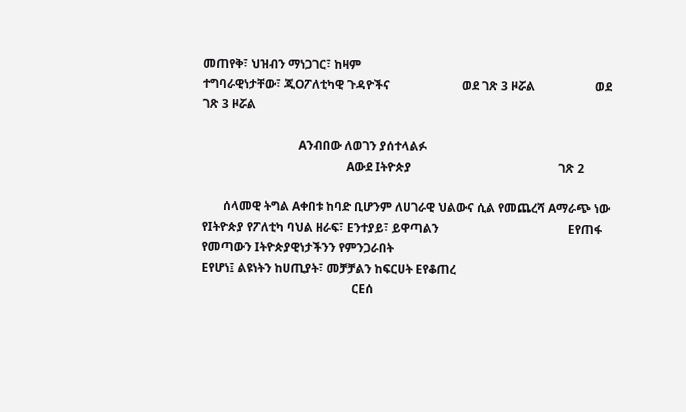መጠየቅ፣ ህዝብን ማነጋገር፣ ከዛም
ተግባራዊነታቸው፣ ጂOፖለቲካዊ ጉዳዮችና                        ወደ ገጽ 3 ዞሯል                    ወደ ገጽ 3 ዞሯል

                                Aንብበው ለወገን ያሰተላልፉ
                                                Aውደ Iትዮጵያ                                                 ገጽ 2

       ሰላመዊ ትግል Aቀበቱ ከባድ ቢሆንም ለሀገራዊ ህልውና ሲል የመጨረሻ Aማራጭ ነው
የIትዮጵያ የፖለቲካ ባህል ዘራፍ፣ Eንተያይ፣ ይዋጣልን                                           Eየጠፋ የመጣውን Iትዮጵያዊነታችንን የምንጋራበት
Eየሆነ፤ ልዩነትን ከሀጢያት፣ መቻቻልን ከፍርሀት Eየቆጠረ
                                                  ርEሰ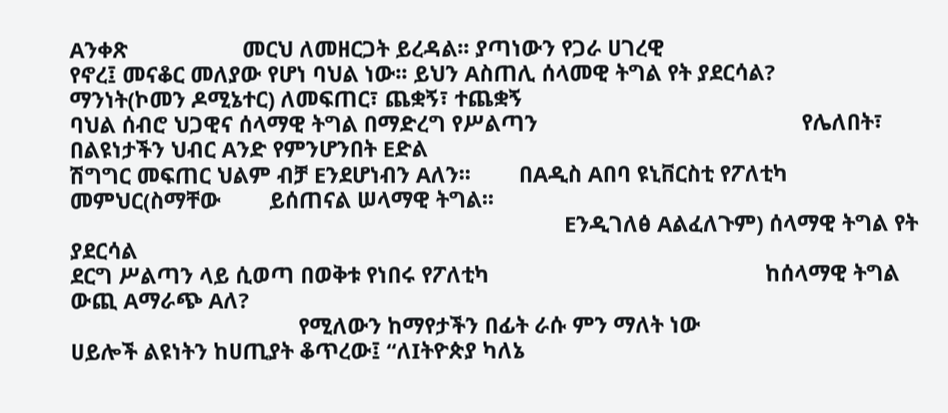Aንቀጽ                   መርህ ለመዘርጋት ይረዳል፡፡ ያጣነውን የጋራ ሀገረዊ
የኖረ፤ መናቆር መለያው የሆነ ባህል ነው፡፡ ይህን Aስጠሊ ሰላመዊ ትግል የት ያደርሳል?                      ማንነት(ኮመን ዶሚኔተር) ለመፍጠር፣ ጨቋኝ፣ ተጨቋኝ
ባህል ሰብሮ ህጋዊና ሰላማዊ ትግል በማድረግ የሥልጣን                                            የሌለበት፣ በልዩነታችን ህብር Aንድ የምንሆንበት Eድል
ሽግግር መፍጠር ህልም ብቻ Eንደሆነብን Aለን፡፡        በAዲስ Aበባ ዩኒቨርስቲ የፖለቲካ መምህር(ስማቸው        ይሰጠናል ሠላማዊ ትግል፡፡
                                      Eንዲገለፅ Aልፈለጉም) ሰላማዊ ትግል የት ያደርሳል
ደርግ ሥልጣን ላይ ሲወጣ በወቅቱ የነበሩ የፖለቲካ                                              ከሰላማዊ ትግል ውጪ Aማራጭ Aለ?
                                      የሚለውን ከማየታችን በፊት ራሱ ምን ማለት ነው
ሀይሎች ልዩነትን ከሀጢያት ቆጥረው፤ “ለIትዮጵያ ካለኔ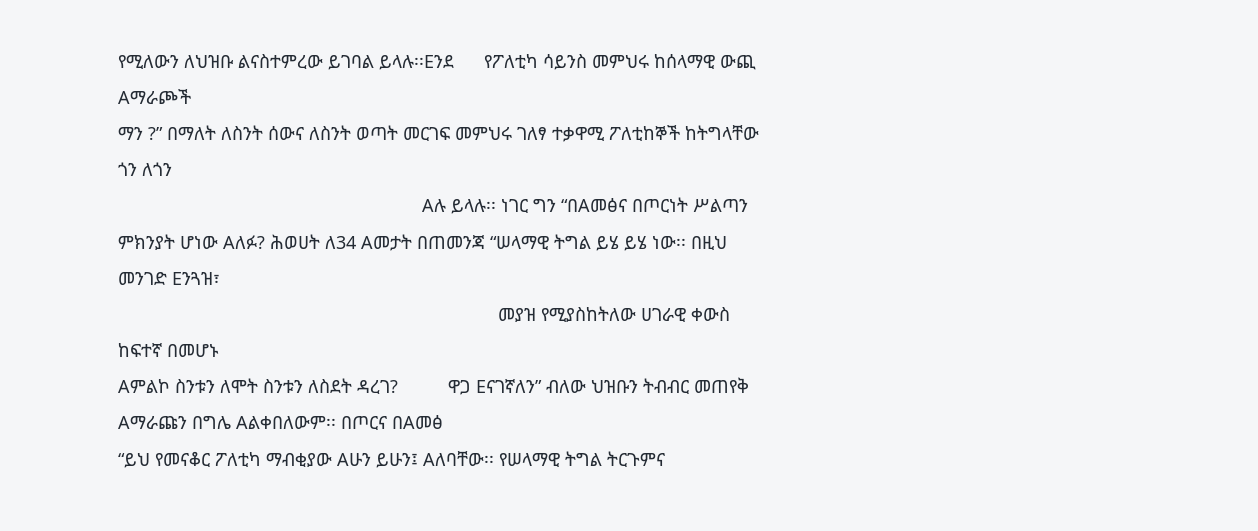የሚለውን ለህዝቡ ልናስተምረው ይገባል ይላሉ፡፡Eንደ      የፖለቲካ ሳይንስ መምህሩ ከሰላማዊ ውጪ Aማራጮች
ማን ?” በማለት ለስንት ሰውና ለስንት ወጣት መርገፍ መምህሩ ገለፃ ተቃዋሚ ፖለቲከኞች ከትግላቸው ጎን ለጎን
                                                                            Aሉ ይላሉ፡፡ ነገር ግን “በAመፅና በጦርነት ሥልጣን
ምክንያት ሆነው Aለፉ? ሕወሀት ለ34 Aመታት በጠመንጃ “ሠላማዊ ትግል ይሄ ይሄ ነው፡፡ በዚህ መንገድ Eንጓዝ፣
                                                                            መያዝ የሚያስከትለው ሀገራዊ ቀውስ ከፍተኛ በመሆኑ
Aምልኮ ስንቱን ለሞት ስንቱን ለስደት ዳረገ?          ዋጋ Eናገኛለን” ብለው ህዝቡን ትብብር መጠየቅ         Aማራጩን በግሌ Aልቀበለውም፡፡ በጦርና በAመፅ
“ይህ የመናቆር ፖለቲካ ማብቂያው Aሁን ይሁን፤ Aለባቸው፡፡ የሠላማዊ ትግል ትርጉምና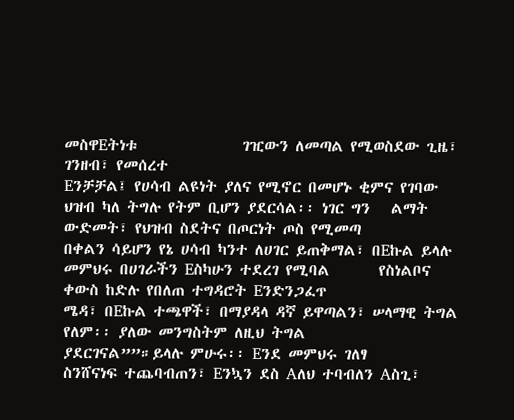መስዋEትነቱ               ገዢውን ለመጣል የሚወስደው ጊዜ፣ ገንዘብ፣ የመሰረተ
Eንቻቻል፤ የሀሳብ ልዩነት ያለና የሚኖር በመሆኑ ቂምና የገባው ህዝብ ካለ ትግሉ የትም ቢሆን ያደርሳል፡፡ ነገር ግን   ልማት ውድመት፣ የህዝብ ስደትና በጦርነት ጦስ የሚመጣ
በቀልን ሳይሆን የኔ ሀሳብ ካንተ ለሀገር ይጠቅማል፣ በEኩል ይላሉ መምህሩ በሀገራችን Eስካሁን ተደረገ የሚባል       የስነልቦና ቀውስ ከድሉ የበለጠ ተግዳሮት Eንድንጋፈጥ
ሜዳ፣ በEኩል ተጫዋች፣ በማያዳላ ዳኛ ይዋጣልን፣ ሠላማዊ ትግል የለም፡፡ ያለው መንግስትም ለዚህ ትግል            ያደርገናል””።ይላሉ ምሁሩ፡፡ Eንደ መምህሩ ገለፃ
ስንሸናነፍ ተጨባብጠን፣ Eንኳን ደስ Aለህ ተባብለን Aስጊ፣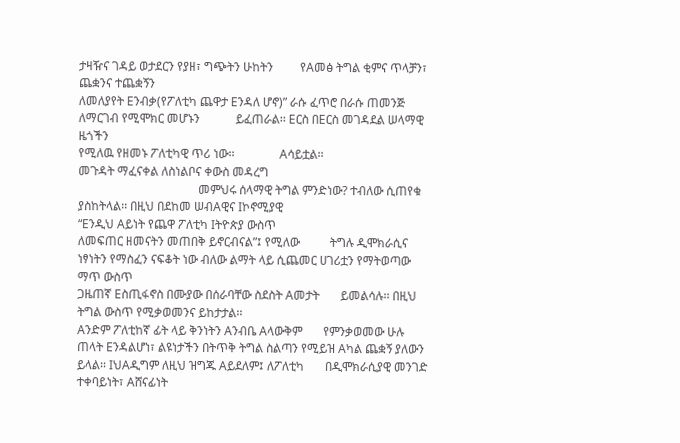ታዛዥና ገዳይ ወታደርን የያዘ፣ ግጭትን ሁከትን         የAመፅ ትግል ቂምና ጥላቻን፣ ጨቋንና ተጨቋኝን
ለመለያየት Eንብቃ(የፖለቲካ ጨዋታ Eንዳለ ሆኖ)” ራሱ ፈጥሮ በራሱ ጠመንጅ ለማርገብ የሚሞክር መሆኑን            ይፈጠራል፡፡ Eርስ በEርስ መገዳደል ሠላማዊ ዜጎችን
የሚለዉ የዘመኑ ፖለቲካዊ ጥሪ ነው፡፡               Aሳይቷል፡፡                               መጉዳት ማፈናቀል ለስነልቦና ቀውስ መዳረግ
                                        መምህሩ ሰላማዊ ትግል ምንድነው? ተብለው ሲጠየቁ      ያስከትላል፡፡ በዚህ በደከመ ሠብAዊና Iኮኖሚያዊ
“Eንዲህ Aይነት የጨዋ ፖለቲካ Iትዮጵያ ውስጥ
ለመፍጠር ዘመናትን መጠበቅ ይኖርብናል”፤ የሚለው          ትግሉ ዲሞክራሲና ነፃነትን የማስፈን ናፍቆት ነው ብለው ልማት ላይ ሲጨመር ሀገሪቷን የማትወጣው ማጥ ውስጥ
ጋዜጠኛ Eስጢፋኖስ በሙያው በሰራባቸው ስደስት Aመታት       ይመልሳሉ፡፡ በዚህ ትግል ውስጥ የሚቃወመንና ይከታታል፡፡
Aንድም ፖለቲከኛ ፊት ላይ ቅንነትን Aንብቤ Aላውቅም       የምንቃወመው ሁሉ ጠላት Eንዳልሆነ፣ ልዩነታችን በትጥቅ ትግል ስልጣን የሚይዝ Aካል ጨቋኝ ያለውን
ይላል፡፡ IህAዲግም ለዚህ ዝግጁ Aይደለም፤ ለፖለቲካ       በዲሞክራሲያዊ መንገድ ተቀባይነት፣ Aሸናፊነት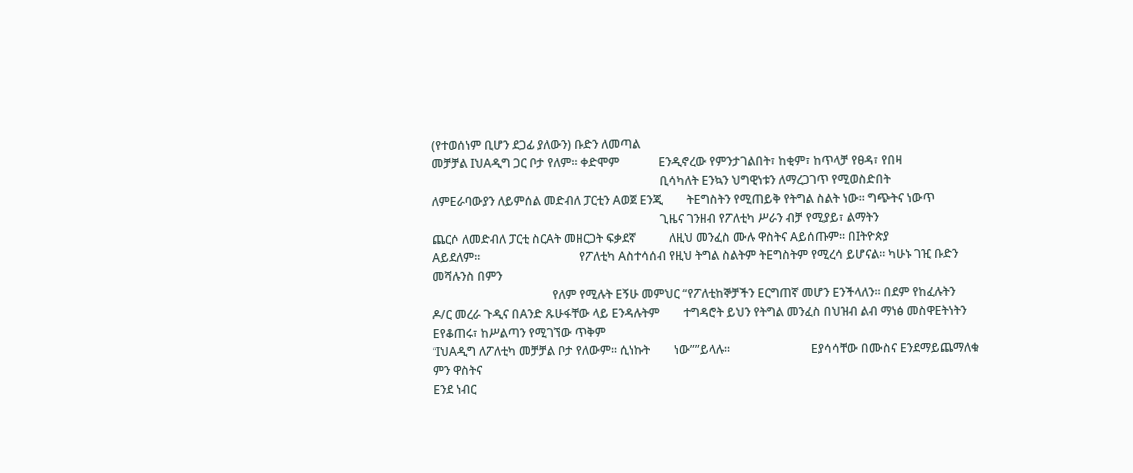(የተወሰነም ቢሆን ደጋፊ ያለውን) ቡድን ለመጣል
መቻቻል IህAዲግ ጋር ቦታ የለም፡፡ ቀድሞም             Eንዲኖረው የምንታገልበት፣ ከቂም፣ ከጥላቻ የፀዳ፣ የበዛ
                                                                            ቢሳካለት Eንኳን ህግዊነቱን ለማረጋገጥ የሚወስድበት
ለምEራባውያን ለይምሰል መድብለ ፓርቲን Aወጀ Eንጂ        ትEግስትን የሚጠይቅ የትግል ስልት ነው፡፡ ግጭትና ነውጥ
                                                                            ጊዜና ገንዘብ የፖለቲካ ሥራን ብቻ የሚያይ፣ ልማትን
ጨርሶ ለመድብለ ፓርቲ ስርAት መዘርጋት ፍቃደኛ           ለዚህ መንፈስ ሙሉ ዋስትና Aይሰጡም፡፡ በIትዮጵያ
Aይደለም፡፡                                 የፖለቲካ Aስተሳሰብ የዚህ ትግል ስልትም ትEግስትም የሚረሳ ይሆናል፡፡ ካሁኑ ገዢ ቡድን መሻሉንስ በምን
                                        የለም የሚሉት Eኝሁ መምህር “የፖለቲከኞቻችን Eርግጠኛ መሆን Eንችላለን፡፡ በደም የከፈሉትን
ዶ/ር መረራ ጉዲና በAንድ ጹሁፋቸው ላይ Eንዳሉትም        ተግዳሮት ይህን የትግል መንፈስ በህዝብ ልብ ማነፅ መስዋEትነትን Eየቆጠሩ፣ ከሥልጣን የሚገኘው ጥቅም
“IህAዲግ ለፖለቲካ መቻቻል ቦታ የለውም፡፡ ሲነኩት        ነው””ይላሉ፡፡                           Eያሳሳቸው በሙስና Eንደማይጨማለቁ ምን ዋስትና
Eንደ ነብር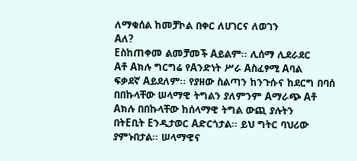ለማቁሰል ከመቻኮል በቀር ለሀገርና ለወገን                                          Aለ?
Eስከጠቀመ ልመቻመች Aይልም፡፡ ሊሰማ ሊደራደር           Aቶ Aክሉ ግርግሬ የAንድነት ሥራ Aስፈፃሚ Aባል
ፍቃደኛ Aይደለም፡፡ የያዘው ስልጣን ከንጉሱና ከደርግ በባሰ   በበኩላቸው ሠላማዊ ትግልን ያለምንም Aማራጭ Aቶ Aክሉ በበኩላቸው ከሰላማዊ ትግል ውጪ ያሉትን
በትEቢት Eንዲታወር Aድርጎታል፡፡ ይህ ግትር ባህሪው       ያምኑበታል፡፡ ሠላማዊና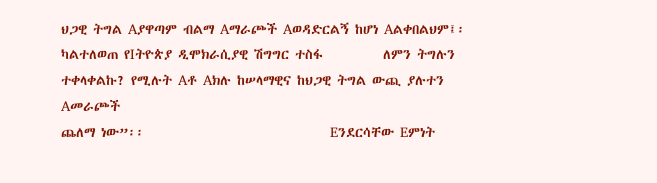ህጋዊ ትግል Aያዋጣም ብልማ Aማራጮች Aወዳድርልኝ ከሆነ Aልቀበልህም፤፡
ካልተለወጠ የIትዮጵያ ዲሞክራሲያዊ ሽግግር ተስፋ          ለምን ትግሉን ተቀላቀልኩ? የሚሉት Aቶ Aክሉ ከሠላማዊና ከህጋዊ ትግል ውጪ ያሉተን Aመራጮች
ጨለማ ነው”፡፡                               Eንደርሳቸው Eምነት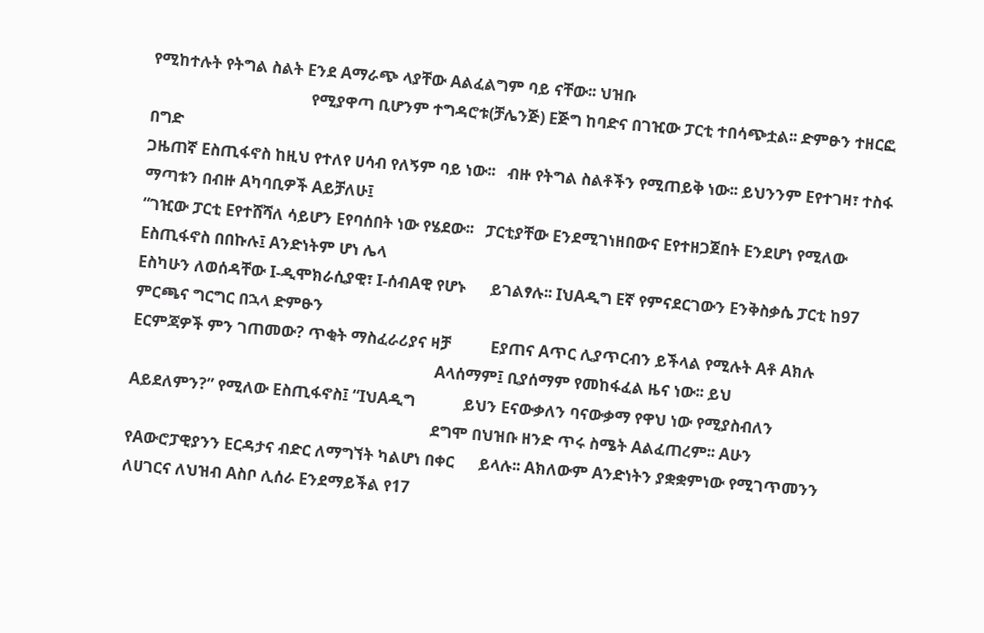የሚከተሉት የትግል ስልት Eንደ Aማራጭ ላያቸው Aልፈልግም ባይ ናቸው፡፡ ህዝቡ
                                        የሚያዋጣ ቢሆንም ተግዳሮቱ(ቻሌንጅ) Eጅግ ከባድና በገዢው ፓርቲ ተበሳጭቷል፡፡ ድምፁን ተዘርፎ በግድ
ጋዜጠኛ Eስጢፋኖስ ከዚህ የተለየ ሀሳብ የለኝም ባይ ነው፡፡   ብዙ የትግል ስልቶችን የሚጠይቅ ነው፡፡ ይህንንም Eየተገዛ፣ ተስፋ ማጣቱን በብዙ Aካባቢዎች Aይቻለሁ፤
“ገዢው ፓርቲ Eየተሸሻለ ሳይሆን Eየባሰበት ነው የሄደው፡፡   ፓርቲያቸው Eንደሚገነዘበውና Eየተዘጋጀበት Eንደሆነ የሚለው Eስጢፋኖስ በበኩሉ፤ Aንድነትም ሆነ ሌላ
Eስካሁን ለወሰዳቸው I-ዲሞክራሲያዊ፣ I-ሰብAዊ የሆኑ      ይገልፃሉ፡፡ IህAዲግ Eኛ የምናደርገውን Eንቅስቃሴ ፓርቲ ከ97 ምርጫና ግርግር በኋላ ድምፁን
Eርምጃዎች ምን ገጠመው? ጥቂት ማስፈራሪያና ዛቻ          Eያጠና Aጥር ሊያጥርብን ይችላል የሚሉት Aቶ Aክሉ
                                                                            Aላሰማም፤ ቢያሰማም የመከፋፈል ዜና ነው፡፡ ይህ
Aይደለምን?” የሚለው Eስጢፋኖስ፤ “IህAዲግ            ይህን Eናውቃለን ባናውቃማ የዋህ ነው የሚያስብለን
                                                                            ደግሞ በህዝቡ ዘንድ ጥሩ ስሜት Aልፈጠረም፡፡ Aሁን
የAውሮፓዊያንን Eርዳታና ብድር ለማግኘት ካልሆነ በቀር      ይላሉ፡፡ Aክለውም Aንድነትን ያቋቋምነው የሚገጥመንን
ለሀገርና ለህዝብ Aስቦ ሊሰራ Eንደማይችል የ17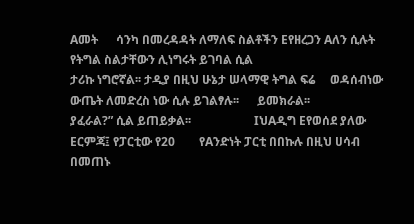Aመት      ሳንካ በመረዳዳት ለማለፍ ስልቶችን Eየዘረጋን Aለን ሲሉት የትግል ስልታቸውን ሊነግሩት ይገባል ሲል
ታሪኩ ነግሮኛል፡፡ ታዲያ በዚህ ሁኔታ ሠላማዊ ትግል ፍሬ     ወዳሰብነው ውጤት ለመድረስ ነው ሲሉ ይገልፃሉ፡፡      ይመክራል፡፡
ያፈራል?” ሲል ይጠይቃል፡፡                     IህAዲግ Eየወሰደ ያለው Eርምጃ፤ የፓርቲው የ20        የAንድነት ፓርቲ በበኩሉ በዚህ ሀሳብ በመጠኑ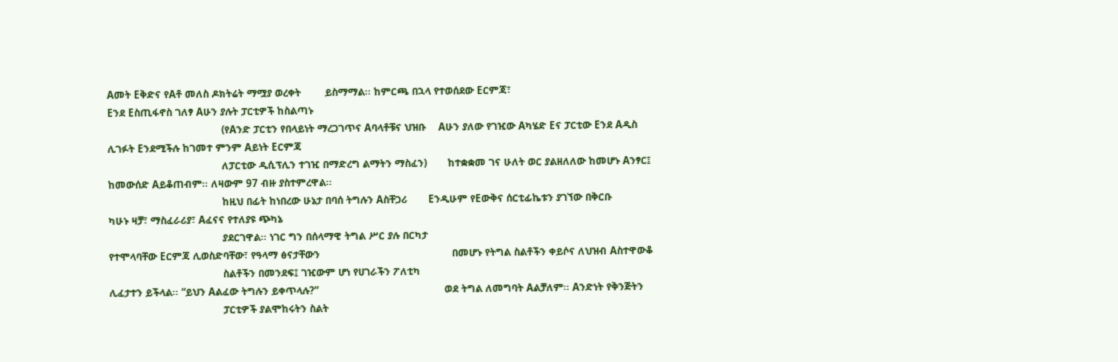Aመት Eቅድና የAቶ መለስ ዶክትሬት ማሟያ ወረቀት        ይስማማል፡፡ ከምርጫ በኋላ የተወሰደው Eርምጃ፣
Eንደ Eስጢፋኖስ ገለፃ Aሁን ያሉት ፓርቲዎች ከስልጣኑ
                                      (የAንድ ፓርቲን የበላይነት ማረጋገጥና Aባላቶቹና ህዝቡ    Aሁን ያለው የገዢው Aካሄድ Eና ፓርቲው Eንደ Aዲስ
ሊገፉት Eንደሚችሉ ከገመተ ምንም Aይነት Eርምጃ
                                      ለፓርቲው ዲሲፕሊን ተገዢ በማድረግ ልማትን ማስፈን)       ከተቋቋመ ገና ሁለት ወር ያልዘለለው ከመሆኑ Aንፃር፤
ከመውሰድ Aይቆጠብም፡፡ ለዛውም 97 ብዙ ያስተምረዋል፡፡
                                      ከዚህ በፊት ከነበረው ሁኔታ በባሰ ትግሉን Aስቸጋሪ       Eንዲሁም የEውቅና ሰርቲፊኬቱን ያገኘው በቅርቡ
ካሁኑ ዛቻ፣ ማስፈራሪያ፣ Aፈናና የተለያዩ ጭካኔ
                                      ያደርገዋል፡፡ ነገር ግን በሰላማዊ ትግል ሥር ያሉ በርካታ
የተሞላባቸው Eርምጃ ሊወስድባቸው፣ የዓላማ ፅናታቸውን                                            በመሆኑ የትግል ስልቶችን ቀይሶና ለህዝብ Aስተዋውቆ
                                      ስልቶችን በመንደፍ፤ ገዢውም ሆነ የሀገራችን ፖለቲካ
ሊፈታተን ይችላል፡፡ “ይህን Aልፈው ትግሉን ይቀጥላሉ?”                                          ወደ ትግል ለመግባት Aልቻለም፡፡ Aንድነት የቅንጅትን
                                      ፓርቲዎች ያልሞከሩትን ስልት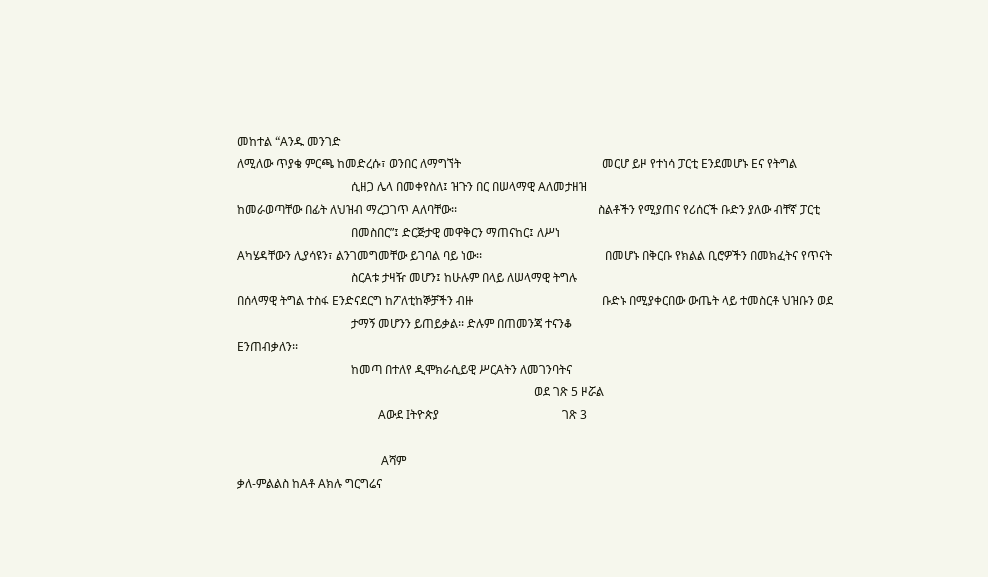መከተል “Aንዱ መንገድ
ለሚለው ጥያቄ ምርጫ ከመድረሱ፣ ወንበር ለማግኘት                                               መርሆ ይዞ የተነሳ ፓርቲ Eንደመሆኑ Eና የትግል
                                      ሲዘጋ ሌላ በመቀየስለ፤ ዝጉን በር በሠላማዊ Aለመታዘዝ
ከመራወጣቸው በፊት ለህዝብ ማረጋገጥ Aለባቸው፡፡                                               ስልቶችን የሚያጠና የሪሰርች ቡድን ያለው ብቸኛ ፓርቲ
                                      በመስበር”፤ ድርጅታዊ መዋቅርን ማጠናከር፤ ለሥነ
Aካሄዳቸውን ሊያሳዩን፣ ልንገመግመቸው ይገባል ባይ ነው፡፡                                         በመሆኑ በቅርቡ የክልል ቢሮዎችን በመክፈትና የጥናት
                                      ስርAቱ ታዛዥ መሆን፤ ከሁሉም በላይ ለሠላማዊ ትግሉ
በሰላማዊ ትግል ተስፋ Eንድናደርግ ከፖለቲከኞቻችን ብዙ                                           ቡድኑ በሚያቀርበው ውጤት ላይ ተመስርቶ ህዝቡን ወደ
                                      ታማኝ መሆንን ይጠይቃል፡፡ ድሉም በጠመንጃ ተናንቆ
Eንጠብቃለን፡፡
                                      ከመጣ በተለየ ዲሞክራሲይዊ ሥርAትን ለመገንባትና
                                                                                                   ወደ ገጽ 5 ዞሯል
                                               Aውደ Iትዮጵያ                                         ገጽ 3

                                                Aሻም
ቃለ-ምልልስ ከAቶ Aክሉ ግርግሬና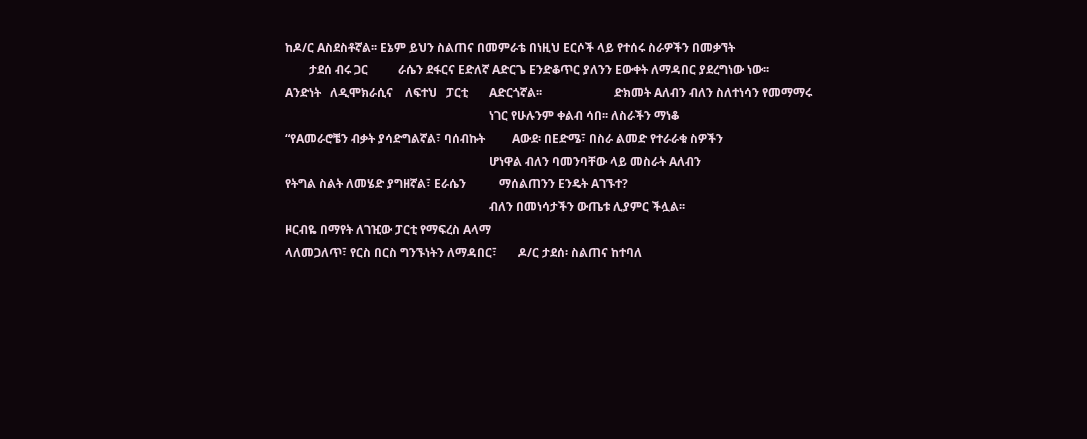ከዶ/ር Aስደስቶኛል፡፡ Eኔም ይህን ስልጠና በመምራቴ በነዚህ Eርሶች ላይ የተሰሩ ስራዎችን በመቃኘት
        ታደሰ ብሩ ጋር          ራሴን ደፋርና Eድለኛ Aድርጌ Eንድቆጥር ያለንን Eውቀት ለማዳበር ያደረግነው ነው፡፡
Aንድነት   ለዲሞክራሲና    ለፍተህ   ፓርቲ       Aድርጎኛል፡፡                        ድክመት Aለብን ብለን ስለተነሳን የመማማሩ
                                                                    ነገር የሁሉንም ቀልብ ሳበ፡፡ ለስራችን ማነቆ
“የAመራሮቼን ብቃት ያሳድግልኛል፣ ባሰብኩት         Aውደ፡ በEድሜ፣ በስራ ልመድ የተራራቁ ስዎችን
                                                                    ሆነዋል ብለን ባመንባቸው ላይ መስራት Aለብን
የትግል ስልት ለመሄድ ያግዘኛል፣ Eራሴን           ማሰልጠንን Eንዴት Aገኙተ?
                                                                    ብለን በመነሳታችን ውጤቱ ሊያምር ችሏል፡፡
ዞርብዬ በማየት ለገዢው ፓርቲ የማፍረስ Aላማ
ላለመጋለጥ፣ የርስ በርስ ግንኙነትን ለማዳበር፣       ዶ/ር ታደሰ፡ ስልጠና ከተባለ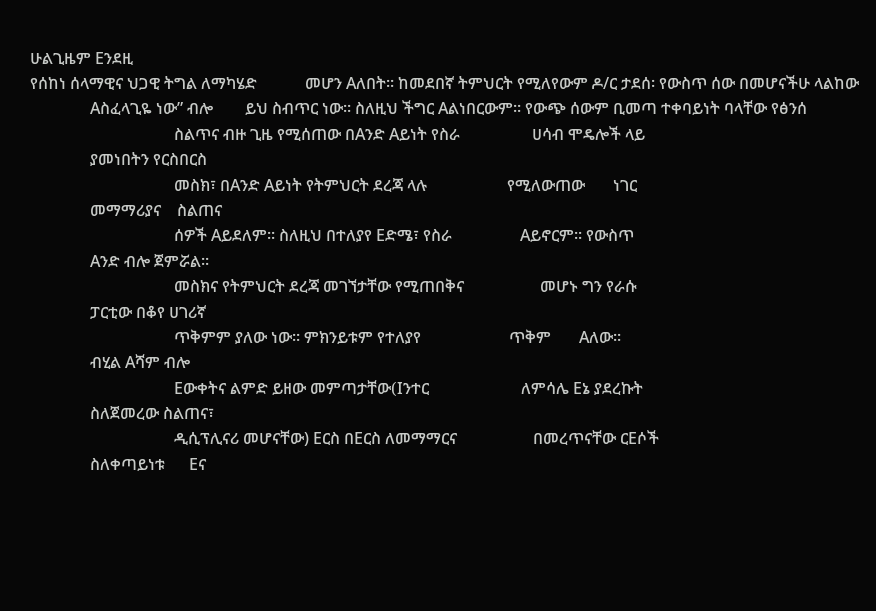ሁልጊዜም Eንደዚ
የሰከነ ሰላማዊና ህጋዊ ትግል ለማካሄድ            መሆን Aለበት፡፡ ከመደበኛ ትምህርት የሚለየውም ዶ/ር ታደሰ፡ የውስጥ ሰው በመሆናችሁ ላልከው
               Aስፈላጊዬ ነው” ብሎ        ይህ ስብጥር ነው፡፡ ስለዚህ ችግር Aልነበርውም፡፡ የውጭ ሰውም ቢመጣ ተቀባይነት ባላቸው የፅንሰ
                                    ስልጥና ብዙ ጊዜ የሚሰጠው በAንድ Aይነት የስራ                  ሀሳብ ሞዴሎች ላይ
               ያመነበትን የርስበርስ
                                    መስክ፣ በAንድ Aይነት የትምህርት ደረጃ ላሉ                    የሚለውጠው       ነገር
               መማማሪያና    ስልጠና
                                    ሰዎች Aይደለም፡፡ ስለዚህ በተለያየ Eድሜ፣ የስራ                 Aይኖርም፡፡ የውስጥ
               Aንድ ብሎ ጀምሯል፡፡
                                    መስክና የትምህርት ደረጃ መገኘታቸው የሚጠበቅና                   መሆኑ ግን የራሱ
               ፓርቲው በቆየ ሀገሪኛ
                                    ጥቅምም ያለው ነው፡፡ ምክንይቱም የተለያየ                      ጥቅም       Aለው፡፡
               ብሂል Aሻም ብሎ
                                    Eውቀትና ልምድ ይዘው መምጣታቸው(Iንተር                       ለምሳሌ Eኔ ያደረኩት
               ስለጀመረው ስልጠና፣
                                    ዲሲፕሊናሪ መሆናቸው) Eርስ በEርስ ለመማማርና                   በመረጥናቸው ርEሶች
               ስለቀጣይነቱ      Eና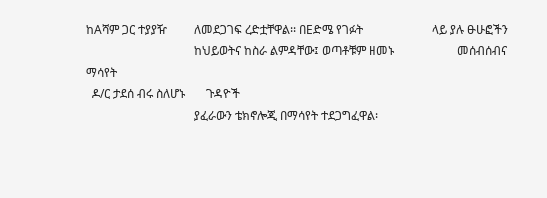ከAሻም ጋር ተያያዥ         ለመደጋገፍ ረድቷቸዋል፡፡ በEድሜ የገፉት                       ላይ ያሉ ፁሁፎችን
                                    ከህይወትና ከስራ ልምዳቸው፤ ወጣቶቹም ዘመኑ                     መሰብሰብና ማሳየት
  ዶ/ር ታደሰ ብሩ ስለሆኑ       ጉዳዮች
                                    ያፈራውን ቴክኖሎጂ በማሳየት ተደጋግፈዋል፡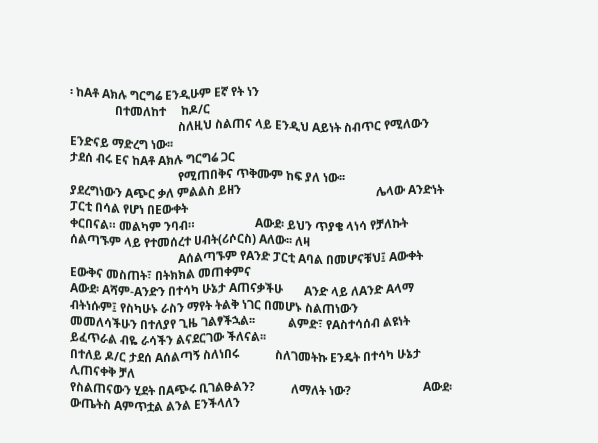፡ ከAቶ Aክሉ ግርግሬ Eንዲሁም Eኛ የት ነን
               በተመለከተ     ከዶ/ር
                                    ስለዚህ ስልጠና ላይ Eንዲህ Aይነት ስብጥር የሚለውን Eንድናይ ማድረግ ነው፡፡
ታደሰ ብሩ Eና ከAቶ Aክሉ ግርግሬ ጋር
                                    የሚጠበቅና ጥቅሙም ከፍ ያለ ነው፡፡
ያደረግነውን Aጭር ቃለ ምልልስ ይዘን                                             ሌላው Aንድነት ፓርቲ በሳል የሆነ በEውቀት
ቀርበናል። መልካም ንባብ።                    Aውደ፡ ይህን ጥያቄ ላነሳ የቻለኩት ሰልጣኙም ላይ የተመሰረተ ሀብት(ሪሶርስ) Aለው፡፡ ለዛ
                                    Aሰልጣኙም የAንድ ፓርቲ Aባል በመሆናቹህ፤ Aውቀት Eውቅና መስጠት፣ በትክክል መጠቀምና
Aውደ፡ Aሻም-Aንድን በተሳካ ሁኔታ Aጠናቃችሁ       Aንድ ላይ ለAንድ Aላማ ብትነሱም፤ የስካሁኑ ራስን ማየት ትልቅ ነገር በመሆኑ ስልጠነውን
መመለሳችሁን በተለያየ ጊዜ ገልፃችኋል፡፡           ልምድ፣ የAስተሳሰብ ልዩነት ይፈጥራል ብዬ ራሳችን ልናደርገው ችለናል፡፡
በተለይ ዶ/ር ታደሰ Aሰልጣኝ ስለነበሩ            ስለገመትኩ Eንዴት በተሳካ ሁኔታ ሊጠናቀቅ ቻለ
የስልጠናውን ሂደት በAጭሩ ቢገልፁልን?            ለማለት ነው?                        Aውደ፡ ውጤትስ Aምጥቷል ልንል Eንችላለን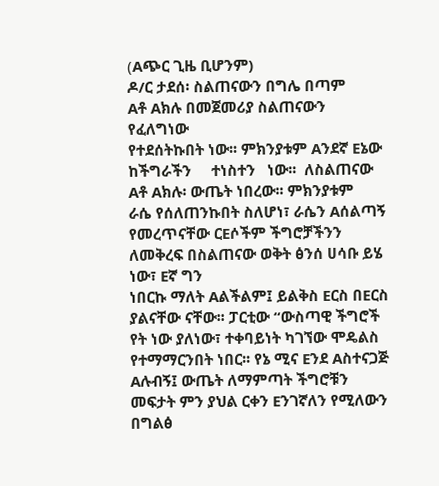(Aጭር ጊዜ ቢሆንም)
ዶ/ር ታደሰ፡ ስልጠናውን በግሌ በጣም             Aቶ Aክሉ በመጀመሪያ ስልጠናውን የፈለግነው
የተደሰትኩበት ነው፡፡ ምክንያቱም Aንደኛ Eኔው       ከችግራችን     ተነስተን   ነው፡፡  ለስልጠናው Aቶ Aክሉ፡ ውጤት ነበረው፡፡ ምክንያቱም
ራሴ የሰለጠንኩበት ስለሆነ፣ ራሴን Aሰልጣኝ         የመረጥናቸው ርEሶችም ችግሮቻችንን ለመቅረፍ በስልጠናው ወቅት ፅንሰ ሀሳቡ ይሄ ነው፣ Eኛ ግን
ነበርኩ ማለት Aልችልም፤ ይልቅስ Eርስ በEርስ       ያልናቸው ናቸው፡፡ ፓርቲው “ውስጣዊ ችግሮች የት ነው ያለነው፣ ተቀባይነት ካገኘው ሞዴልስ
የተማማርንበት ነበር፡፡ የኔ ሚና Eንደ Aስተናጋጅ     Aሉብኝ፤ ውጤት ለማምጣት ችግሮቹን መፍታት ምን ያህል ርቀን Eንገኛለን የሚለውን በግልፅ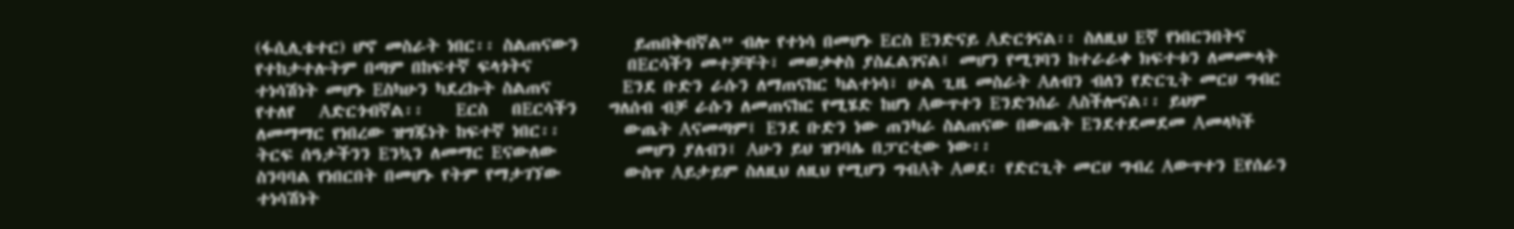(ፋሲሊቴተር) ሆኖ መስራት ነበር፡፡ ስልጠናውን       ይጠበቅብኛል” ብሎ የተነሳ በመሆኑ Eርስ Eንድናይ Aድርጎናል፡፡ ስለዚህ Eኛ የነበርንበትና
የተከታተሉትም በጣም በከፍተኛ ፍላጎትና            በEርሳችን መተቻቸት፣ መወቃቀስ ያስፈልገናል፤ መሆን የሚገባን ከተራራቀ ክፍተቱን ለመሙላት
ተነሳሽነት መሆኑ Eስካሁን ካደረኩት ስልጠና         Eንደ ቡድን ራሱን ለማጠናከር ካልተነሳ፣ ሁል ጊዜ መስራት Aለብን ብለን የድርጊት መርሀ ግብር
የተለየ   Aድርጎብኛል፡፡    Eርስ   በEርሳችን    ግለሰብ ብቻ ራሱን ለመጠናከር የሚሄድ ከሆነ Aውጥተን Eንድንሰራ Aስችሎናል፡፡ ይህም
ለመማማር የነበረው ዝግጁነት ከፍተኛ ነበር፡፡        ውጤት Aናመጣም፤ Eንደ ቡድን ነው ጠንካራ ስልጠናው በውጤት Eንደተደመደመ Aመላካች
ትርፍ ሰዓታችንን Eንኳን ለመማር Eናውለው          መሆን ያለብን፤ Aሁን ይህ ዝንባሌ በፓርቲው ነው፡፡
ስንባባል የነበርበት በመሆኑ የትም የማታገኘው        ውስጥ Aይታይም ስለዚህ ለዚህ የሚሆን ግብAት Aወደ፡ የድርጊት መርሀ ግብረ Aውጥተን Eየሰራን
ተነሳሽነት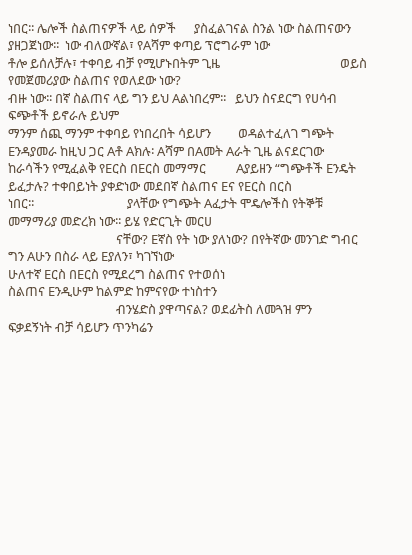ነበር፡፡ ሌሎች ስልጠናዎች ላይ ሰዎች      ያስፈልገናል ስንል ነው ስልጠናውን ያዘጋጀነው፡፡  ነው ብለውኛል፣ የAሻም ቀጣይ ፕሮግራም ነው
ቶሎ ይሰለቻሉ፣ ተቀባይ ብቻ የሚሆኑበትም ጊዜ                                        ወይስ የመጀመሪያው ስልጠና የወለደው ነው?
ብዙ ነው፡፡ በኛ ስልጠና ላይ ግን ይህ Aልነበረም፡፡   ይህን ስናደርግ የሀሳብ ፍጭቶች ይኖራሉ ይህም
ማንም ሰጪ ማንም ተቀባይ የነበረበት ሳይሆን         ወዳልተፈለገ ግጭት Eንዳያመራ ከዚህ ጋር Aቶ Aክሉ፡ Aሻም በAመት Aራት ጊዜ ልናደርገው
ከራሳችን የሚፈልቅ የEርስ በEርስ መማማር          Aያይዘን “ግጭቶች Eንዴት ይፈታሉ? ተቀበይነት ያቀድነው መደበኛ ስልጠና Eና የEርስ በርስ
ነበር፡፡                               ያላቸው የግጭት Aፈታት ሞዴሎችስ የትኞቹ መማማሪያ መድረክ ነው፡፡ ይሄ የድርጊት መርሀ
                                    ናቸው? Eኛስ የት ነው ያለነው? በየትኛው መንገድ ግብር ግን Aሁን በስራ ላይ Eያለን፣ ካገኘነው
ሁለተኛ Eርስ በEርስ የሚደረግ ስልጠና የተወሰነ                                      ስልጠና Eንዲሁም ከልምድ ከምናየው ተነስተን
                                    ብንሄድስ ያዋጣናል? ወደፊትስ ለመጓዝ ምን
ፍቃደኝነት ብቻ ሳይሆን ጥንካሬን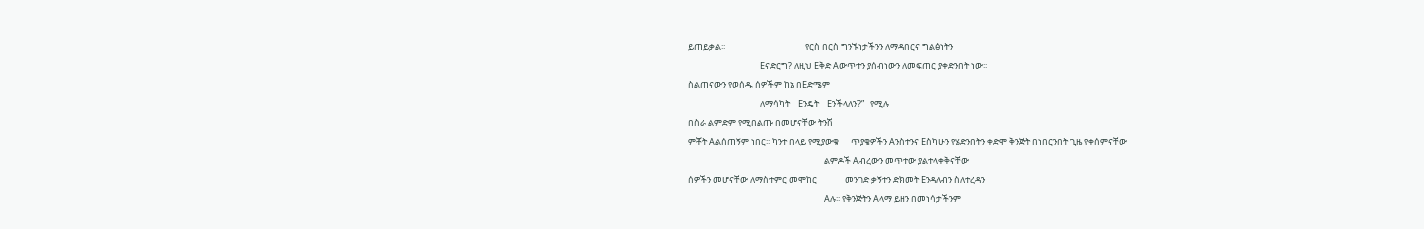ይጠይቃል፡፡                                        የርስ በርስ ግንኙነታችንን ለማዳበርና ግልፅነትን
                                    Eናድርግ? ለዚህ Eቅድ Aውጥተን ያሰብነውን ለመፍጠር ያቀድንበት ነው፡፡
ስልጠናውን የወሰዱ ሰዎችም ከኔ በEድሜም
                                    ለማሳካት    Eንዴት    Eንችላለን?”   የሚሉ
በስራ ልምድም የሚበልጡ በመሆናቸው ትንሽ
ምቾት Aልሰጠኝም ነበር፡፡ ካንተ በላይ የሚያውቁ      ጥያቄዎችን Aንስተንና Eስካሁን የሄድንበትን ቀድሞ ቅንጅት በነበርንበት ጊዜ የቀሰምናቸው
                                                                    ልምዶች Aብረውን መጥተው ያልተላቀቅናቸው
ሰዎችን መሆናቸው ለማስተምር መሞከር              መንገድ ቃኝተን ድክመት Eንዳለብን ስለተረዳን
                                                                    Aሉ፡፡ የቅንጅትን Aላማ ይዘን በመነሳታችንም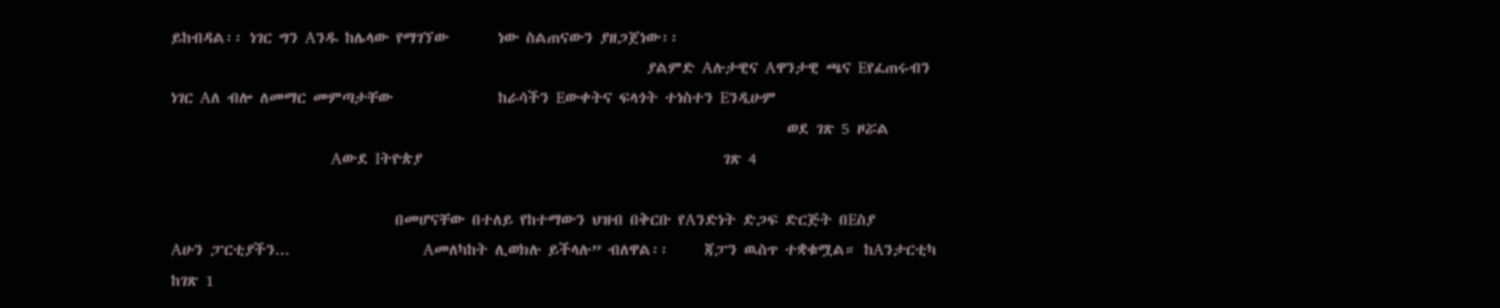ይከብዳል፡፡ ነገር ግን Aንዱ ከሌላው የማገኘው       ነው ስልጠናውን ያዘጋጀነው፡፡
                                                                    ያልምድ Aሉታዊና Aዋንታዊ ጫና Eየፈጠሩብን
ነገር Aለ ብሎ ለመማር መምጣታቸው               ከራሳችን Eውቀትና ፍላጎት ተነስተን Eንዲሁም
                                                                                        ወደ ገጽ 5 ዞሯል
                                        Aውደ Iትዮጵያ                                           ገጽ 4

                                በመሆናቸው በተለይ የከተማውን ህዝብ በቅርቡ የAንድነት ድጋፍ ድርጅት በEስያ
Aሁን ፓርቲያችን...                   Aመለካከት ሊወክሉ ይችላሉ” ብለዋል፡፡     ጃፓን ዉስጥ ተቋቁሟል። ከAንታርቲካ
ከገጽ 1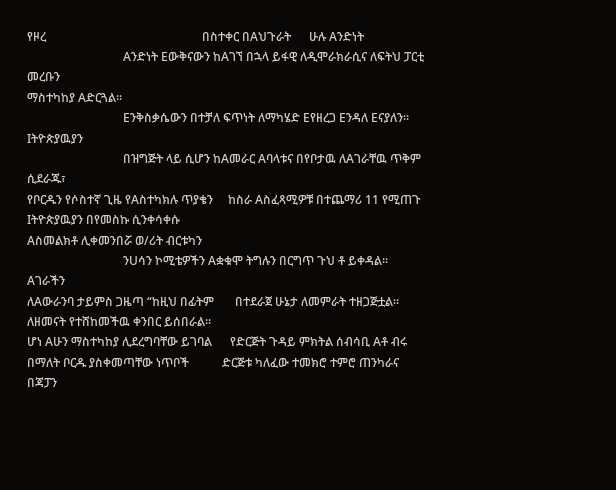የዞረ                                                    በስተቀር በAህጉራት      ሁሉ Aንድነት
                                Aንድነት Eውቅናውን ከAገኘ በኋላ ይፋዊ ለዲሞራክራሲና ለፍትህ ፓርቲ መረቡን
ማስተካከያ Aድርጓል፡፡
                                Eንቅስቃሴውን በተቻለ ፍጥነት ለማካሄድ Eየዘረጋ Eንዳለ Eናያለን። Iትዮጵያዉያን
                                በዝግጅት ላይ ሲሆን ከAመራር Aባላቱና በየቦታዉ ለAገራቸዉ ጥቅም ሲደራጁ፣
የቦርዱን የሶስተኛ ጊዜ የAስተካክሉ ጥያቄን     ከስራ Aስፈጻሚዎቹ በተጨማሪ 11 የሚጠጉ Iትዮጵያዉያን በየመስኩ ሲንቀሳቀሱ
Aስመልክቶ ሊቀመንበሯ ወ/ሪት ብርቱካን
                                ንUሳን ኮሚቴዎችን Aቋቁሞ ትግሉን በርግጥ ጉህ ቶ ይቀዳል። Aገራችን
ለAውራንባ ታይምስ ጋዜጣ “ከዚህ በፊትም       በተደራጀ ሁኔታ ለመምራት ተዘጋጅቷል፡፡ ለዘመናት የተሸከመችዉ ቀንበር ይሰበራል።
ሆነ Aሁን ማስተካከያ ሊደረግባቸው ይገባል      የድርጅት ጉዳይ ምክትል ሰብሳቢ Aቶ ብሩ
በማለት ቦርዱ ያስቀመጣቸው ነጥቦች           ድርጅቱ ካለፈው ተመክሮ ተምሮ ጠንካራና በጃፓን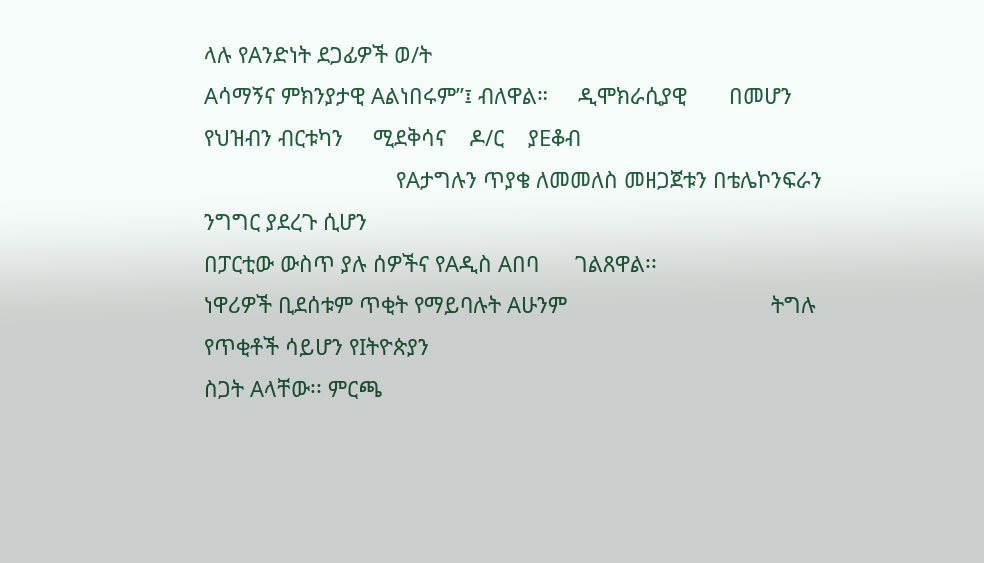ላሉ የAንድነት ደጋፊዎች ወ/ት
Aሳማኝና ምክንያታዊ Aልነበሩም”፤ ብለዋል።     ዲሞክራሲያዊ       በመሆን    የህዝብን ብርቱካን     ሚደቅሳና    ዶ/ር    ያEቆብ
                                የAታግሉን ጥያቄ ለመመለስ መዘጋጀቱን በቴሌኮንፍራን ንግግር ያደረጉ ሲሆን
በፓርቲው ውስጥ ያሉ ሰዎችና የAዲስ Aበባ      ገልጸዋል፡፡
ነዋሪዎች ቢደሰቱም ጥቂት የማይባሉት Aሁንም                                  ትግሉ የጥቂቶች ሳይሆን የIትዮጵያን
ስጋት Aላቸው፡፡ ምርጫ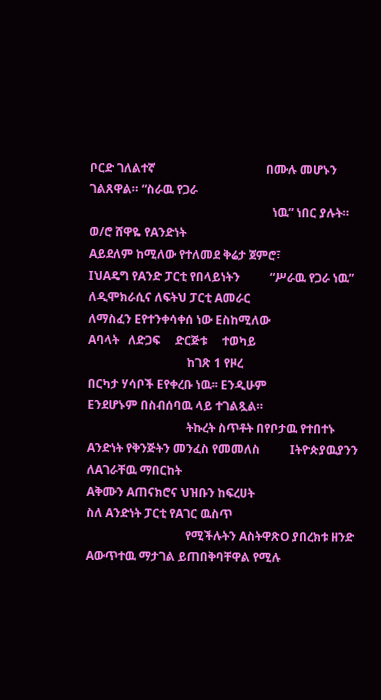ቦርድ ገለልተኛ                                     በሙሉ መሆኑን ገልጸዋል። “ስራዉ የጋራ
                                                             ነዉ” ነበር ያሉት። ወ/ሮ ሸዋዬ የAንድነት
Aይደለም ከሚለው የተለመደ ቅሬታ ጀምሮ፣
IህAዴግ የAንድ ፓርቲ የበላይነትን          “ሥራዉ የጋራ ነዉ”                 ለዲሞክራሲና ለፍትህ ፓርቲ Aመራር
ለማስፈን Eየተንቀሳቀሰ ነው Eስከሚለው                                     Aባላት   ለድጋፍ     ድርጅቱ     ተወካይ
                                 ከገጽ 1 የዞረ
በርካታ ሃሳቦች Eየቀረቡ ነዉ፡፡ Eንዲሁም                                   Eንደሆኑም በስብሰባዉ ላይ ተገልጿል።
                                 ትኩረት ስጥቶት በየቦታዉ የተበተኑ
Aንድነት የቅንጅትን መንፈስ የመመለስ          Iትዮጵያዉያንን ለAገራቸዉ ማበርከት
Aቅሙን Aጠናክሮና ህዝቡን ከፍረሀት                                       ስለ Aንድነት ፓርቲ የAገር ዉስጥ
                                 የሚችሉትን AስትዋጽO ያበረክቱ ዘንድ
Aውጥተዉ ማታገል ይጠበቅባቸዋል የሚሉ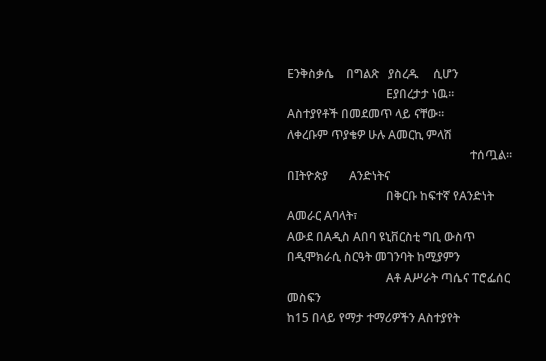Eንቅስቃሴ    በግልጽ   ያስረዱ     ሲሆን
                                 Eያበረታታ ነዉ።
Aስተያየቶች በመደመጥ ላይ ናቸው፡፡                                       ለቀረቡም ጥያቄዎ ሁሉ Aመርኪ ምላሽ
                                                             ተሰጧል።     በIትዮጵያ       Aንድነትና
                                 በቅርቡ ከፍተኛ የAንድነት Aመራር Aባላት፣
Aውደ በAዲስ Aበባ ዩኒቨርስቲ ግቢ ውስጥ                                   በዲሞክራሲ ስርዓት መገንባት ከሚያምን
                                 Aቶ Aሥራት ጣሴና ፐሮፌሰር መስፍን
ከ15 በላይ የማታ ተማሪዎችን Aስተያየት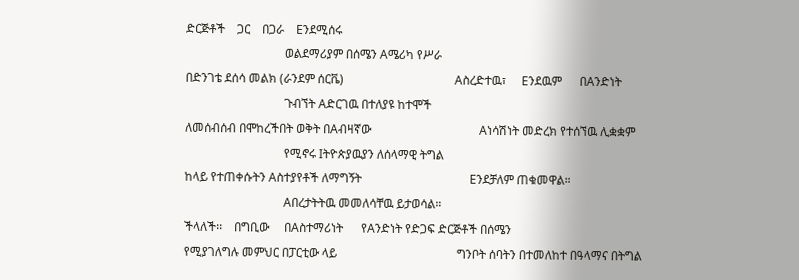ድርጅቶች    ጋር    በጋራ    Eንደሚሰሩ
                                 ወልደማሪያም በሰሜን Aሜሪካ የሥራ
በድንገቴ ደሰሳ መልክ (ራንደም ሰርቬ)                                     Aስረድተዉ፣     Eንደዉም      በAንድነት
                                 ጉብኘት Aድርገዉ በተለያዩ ከተሞች
ለመሰብሰብ በሞከረችበት ወቅት በAብዛኛው                                    Aነሳሽነት መድረክ የተሰኘዉ ሊቋቋም
                                 የሚኖሩ Iትዮጵያዉያን ለሰላማዊ ትግል
ከላይ የተጠቀሱትን Aስተያየቶች ለማግኝት                                    Eንደቻለም ጠቁመዋል።
                                 Aበረታትትዉ መመለሳቸዉ ይታወሳል።
ችላለች፡፡    በግቢው     በAስተማሪነት      የAንድነት የድጋፍ ድርጅቶች በሰሜን
የሚያገለግሉ መምህር በፓርቲው ላይ                                        ግንቦት ሰባትን በተመለከተ በዓላማና በትግል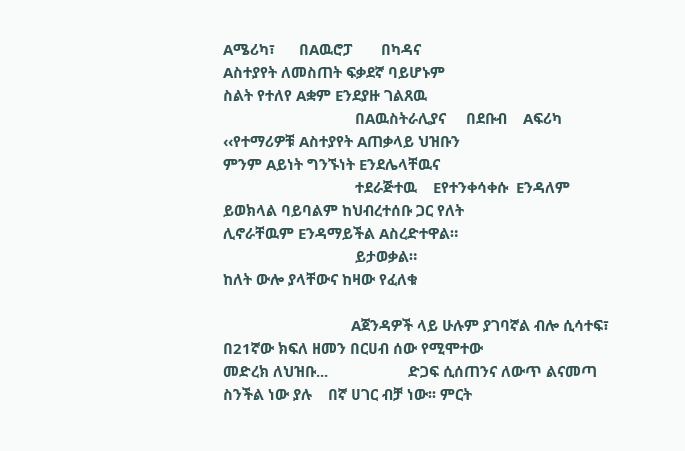Aሜሪካ፣      በAዉሮፓ       በካዳና
Aስተያየት ለመስጠት ፍቃደኛ ባይሆኑም                                      ስልት የተለየ Aቋም Eንደያዙ ገልጸዉ
                                 በAዉስትራሊያና     በደቡብ    Aፍሪካ
‹‹የተማሪዎቹ Aስተያየት Aጠቃላይ ህዝቡን                                   ምንም Aይነት ግንኙነት Eንደሌላቸዉና
                                 ተደራጅተዉ    Eየተንቀሳቀሱ  Eንዳለም
ይወክላል ባይባልም ከህብረተሰቡ ጋር የለት                                   ሊኖራቸዉም Eንዳማይችል Aስረድተዋል።
                                 ይታወቃል።
ከለት ውሎ ያላቸውና ከዛው የፈለቁ

                                Aጀንዳዎች ላይ ሁሉም ያገባኛል ብሎ ሲሳተፍ፣     በ21ኛው ክፍለ ዘመን በርሀብ ሰው የሚሞተው
መድረክ ለህዝቡ...                    ድጋፍ ሲሰጠንና ለውጥ ልናመጣ ስንችል ነው ያሉ    በኛ ሀገር ብቻ ነው፡፡ ምርት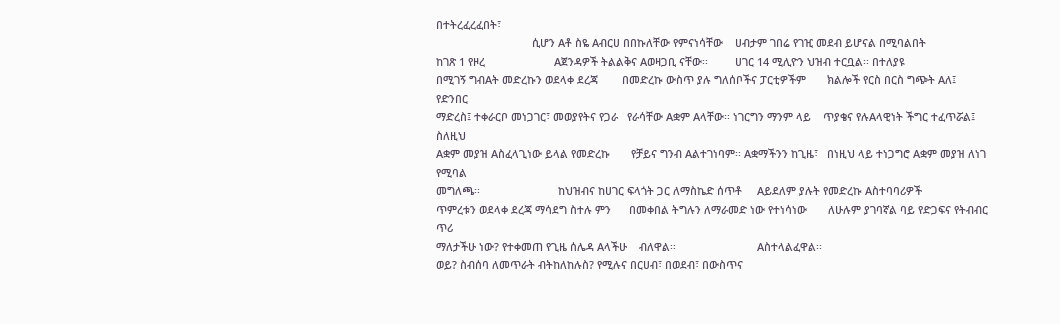በተትረፈረፈበት፣
                                ሲሆን Aቶ ስዬ Aብርሀ በበኩለቸው የምናነሳቸው    ሀብታም ገበሬ የገዢ መደብ ይሆናል በሚባልበት
ከገጽ 1 የዞረ                       Aጀንዳዎች ትልልቅና Aወዛጋቢ ናቸው፡፡         ሀገር 14 ሚሊዮን ህዝብ ተርቧል፡፡ በተለያዩ
በሚገኝ ግብAት መድረኩን ወደላቀ ደረጃ        በመድረኩ ውስጥ ያሉ ግለሰቦችና ፓርቲዎችም       ክልሎች የርስ በርስ ግጭት Aለ፤ የድንበር
ማድረስ፤ ተቀራርቦ መነጋገር፣ መወያየትና የጋራ   የራሳቸው Aቋም Aላቸው፡፡ ነገርግን ማንም ላይ    ጥያቄና የሉAላዊነት ችግር ተፈጥሯል፤ ስለዚህ
Aቋም መያዝ Aስፈላጊነው ይላል የመድረኩ       የቻይና ግንብ Aልተገነባም፡፡ Aቋማችንን ከጊዜ፣   በነዚህ ላይ ተነጋግሮ Aቋም መያዝ ለነገ የሚባል
መግለጫ፡፡                          ከህዝብና ከሀገር ፍላጎት ጋር ለማስኬድ ሰጥቶ     Aይደለም ያሉት የመድረኩ Aስተባባሪዎች
ጥምረቱን ወደላቀ ደረጃ ማሳደግ ስተሉ ምን      በመቀበል ትግሉን ለማራመድ ነው የተነሳነው       ለሁሉም ያገባኛል ባይ የድጋፍና የትብብር ጥሪ
ማለታችሁ ነው? የተቀመጠ የጊዜ ሰሌዳ Aላችሁ    ብለዋል፡፡                           Aስተላልፈዋል፡፡
ወይ? ስብሰባ ለመጥራት ብትከለከሉስ? የሚሉና በርሀብ፣ በወደብ፣ በውስጥና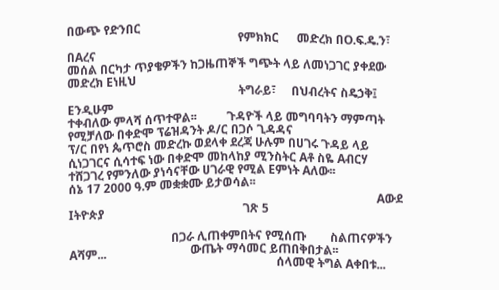በውጭ የድንበር
                                                         የምክክር      መድረክ በO.ፍ.ዴ.ን፣ በAረና
መሰል በርካታ ጥያቄዎችን ከጋዜጠኞች ግጭት ላይ ለመነጋገር ያቀደው መድረክ Eነዚህ
                                                         ትግራይ፣     በህብረትና ስዴኃቅ፤ Eንዲሁም
ተቀብለው ምላሻ ሰጥተዋል፡፡          ጉዳዮች ላይ መግባባትን ማምጣት የሚቻለው በቀድሞ ፕሬዝዳንት ዶ/ር በጋሶ ጊዳዳና
ፕ/ር በየነ ጴጥሮስ መድረኩ ወደላቀ ደረጃ ሁሉም በሀገሩ ጉዳይ ላይ ሲነጋገርና ሲሳተፍ ነው በቀድሞ መከላከያ ሚንስትር Aቶ ስዬ Aብርሃ
ተሸጋገረ የምንለው ያነሳናቸው ሀገራዊ የሚል Eምነት Aለው፡፡                    ሰኔ 17 2000 ዓ.ም መቋቋሙ ይታወሳል፡፡
                                            Aውደ Iትዮጵያ                                              ገጽ 5

                                  በጋራ ሊጠቀምበትና የሚሰጡ        ስልጠናዎችን
Aሻም...                            ውጤት ማሳመር ይጠበቅበታል፡፡
                                                                     ሰላመዊ ትግል Aቀበቱ...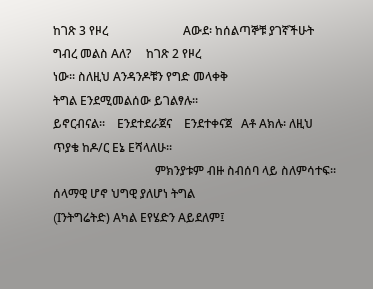ከገጽ 3 የዞረ                         Aውደ፡ ከሰልጣኞቹ ያገኛችሁት ግብረ መልስ Aለ?     ከገጽ 2 የዞረ
ነው፡፡ ስለዚህ Aንዳንዶቹን የግድ መላቀቅ                                          ትግል Eንደሚመልሰው ይገልፃሉ፡፡
ይኖርብናል፡፡    Eንደተደራጀና    Eንደተቀናጀ   Aቶ Aክሉ፡ ለዚህ ጥያቄ ከዶ/ር Eኔ Eሻላለሁ፡፡
                                  ምክንያቱም ብዙ ስብሰባ ላይ ስለምሳተፍ፡፡        ሰላማዊ ሆኖ ህግዊ ያለሆነ ትግል
(Iንትግሬትድ) Aካል Eየሄድን Aይደለም፤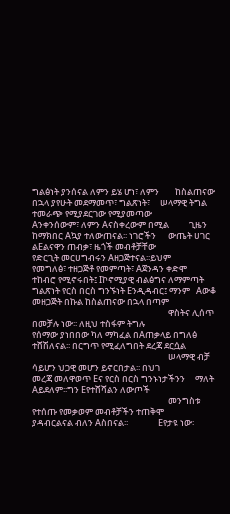ግልፅነት ያንሰናል ለምን ይሄ ሆነ፣ ለምን        ከስልጠናው በኋላ ያየሁት መደማመጥ፣ ግልጽነት፣     ሠላማዊ ትግል ተመራጭ የሚያደርገው የሚያመጣው
Aንቀንሰውም፣ ለምን Aናስቀረውም በሚል          ጊዜን ከማክበር Aኳያ ተለውጠናል፡፡ ነገሮችን      ውጤት ሀገር ልEልናዋን ጠብቃ፣ ዜጎች መብቶቻቸው
የድርጊት መርሀግብሩን Aዘጋጅተናል፡፡ይህም        የመግለፅ፣ ተዘጋጅቶ የመምጣት፣ Aጀንዳን ቀድሞ     ተከብሮ የሚኖሩበት፤ Iኮኖሚያዊ ብልፅግና ለማምጣት
ግልጽነት የርስ በርስ ግንኙነት Eንዲዳብር፤ ማንም   Aውቆ መዘጋጅት በኩል ከስልጠናው በኋላ በጣም
                                                                    ዋስትና ሊሰጥ በመቻሉ ነው፡፡ ለዚህ ተስፋም ትግሉ
የሰማው ያነበበው ካለ ማካፈል በAጠቃላይ በግለፅ    ተሸሽለናል፡፡ በርግጥ የሚፈለግበት ደረጃ ደርሷል
                                                                    ሠላማዊ ብቻ ሳይሆን ህጋዊ መሆን ይኖርበታል፡፡ በህገ
መረጃ መለዋወጥ Eና የርስ በርስ ግንኑነታችንን     ማለት Aይደለም፡፡ግን Eየተሸሻልን ለውጦች
                                                                    መንግስቱ የተሰጡ የመቃወም መብቶቻችን ተጠቅሞ
ያዳብርልናል ብለን Aስበናል፡፡               Eየታዩ ነው፡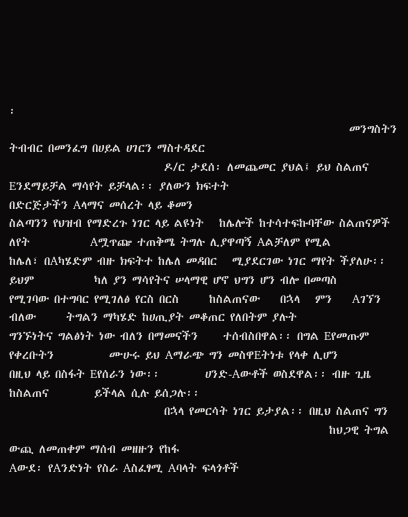፡
                                                                    መንግስትን ትብብር በመንፈግ በሀይል ሀገርን ማስተዳደር
                               ዶ/ር ታደሰ፡ ለመጨመር ያህል፤ ይህ ስልጠና          Eንደማይቻል ማሳየት ይቻላል፡፡ ያለውን ክፍተት
በድርጅታችን Aላማና መሰረት ላይ ቆመን
ስልጣንን የህዝብ የማድረጉ ነገር ላይ ልዩነት   ከሌሎች ከተሳተፍኩባቸው ስልጠናዎች ለየት            Aሟጥጬ ተጠቅሜ ትግሉ ሊያዋጣኝ Aልቻለም የሚል
ከሌለ፣ በAካሄድም ብዙ ክፍትተ ከሌለ መዳበር   ሚያደርገው ነገር ማየት ችያለሁ፡፡ ይህም            ካለ ያን ማሳየትና ሠላማዊ ሆኖ ህግን ሆን ብሎ በመጣስ
የሚገባው በተግባር የሚገለፅ የርስ በርስ      ከስልጠናው    በኋላ   ምን    Aገኘን  ብለው      ትግልን ማካሄድ ከሀጢያት መቆጠር የለበትም ያሉት
ግንኙነትና ግልፅነት ነው ብለን በማመናችን     ተሰብስበዋል፡፡ በግል Eየመጡም የቀረቡትን           ሙሁሩ ይህ Aማራጭ ግን መስዋEትነቱ የላቀ ሊሆን
በዚህ ላይ በስፋት Eየሰራን ነው፡፡         ሀንድ-Aውቶች ወስደዋል፡፡ ብዙ ጊዜ ከስልጠና         ይችላል ሲሉ ይሰጋሉ፡፡
                               በኋላ የመርሳት ነገር ይታያል፡፡ በዚህ ስልጠና ግን
                                                                ከህጋዊ ትግል ውጪ ለመጠቀም ማሰብ መዘዙን የከፋ
Aውደ፡ የAንድነት የስራ Aስፈፃሚ Aባላት ፍላጎቶች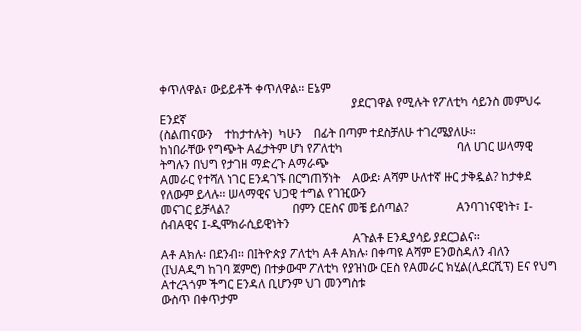ቀጥለዋል፣ ውይይቶች ቀጥለዋል፡፡ Eኔም
                                                                ያደርገዋል የሚሉት የፖለቲካ ሳይንስ መምህሩ Eንደኛ
(ስልጠናውን    ተከታተሉት)  ካሁን    በፊት በጣም ተደስቻለሁ ተገረሜያለሁ፡፡
ከነበራቸው የግጭት Aፈታትም ሆነ የፖለቲካ                                      ባለ ሀገር ሠላማዊ ትግሉን በህግ የታገዘ ማድረጉ Aማራጭ
Aመራር የተሻለ ነገር Eንዳገኙ በርግጠኝነት    Aውደ፡ Aሻም ሁለተኛ ዙር ታቅዷል? ከታቀደ የለውም ይላሉ፡፡ ሠላማዊና ህጋዊ ተግል የገዢውን
መናገር ይቻላል?                     በምን ርEስና መቼ ይሰጣል?                Aንባገነናዊነት፣ I-ሰብAዊና I-ዲሞክራሲይዊነትን
                                                                Aጉልቶ Eንዲያሳይ ያደርጋልና፡፡
Aቶ Aክሉ፡ በደንብ፡፡ በIትዮጵያ ፖለቲካ Aቶ Aክሉ፡ በቀጣዩ Aሻም Eንወስዳለን ብለን
(IህAዲግ ከገባ ጀምሮ) በተቃውሞ ፖለቲካ የያዝነው ርEስ የAመራር ክሂል(ሊደርሺፕ) Eና የህግ Aተረጓጎም ችግር Eንዳለ ቢሆንም ህገ መንግስቱ
ውስጥ በቀጥታም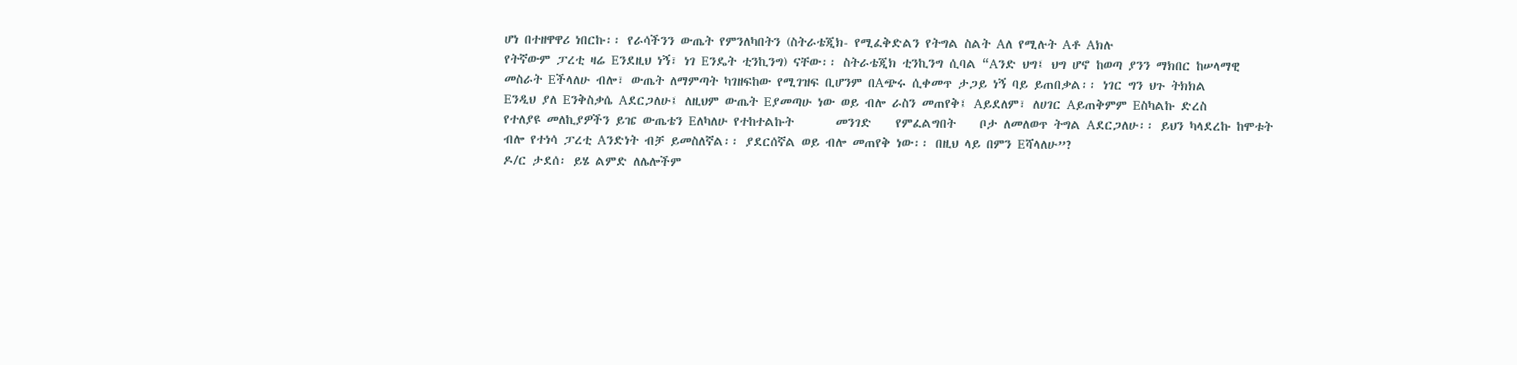ሆነ በተዘዋዋሪ ነበርኩ፡፡ የራሳችንን ውጤት የምንለካበትን (ስትራቴጂክ- የሚፈቅድልን የትግል ስልት Aለ የሚሉት Aቶ Aክሉ
የትኛውም ፓረቲ ዛሬ Eንደዚህ ነኝ፣ ነገ Eንዴት ቲንኪንግ) ናቸው፡፡ ስትራቴጂክ ቲንኪንግ ሲባል “Aንድ ህግ፤ ህግ ሆኖ ከወጣ ያንን ማክበር ከሠላማዊ
መስራት Eችላለሁ ብሎ፣ ውጤት ለማምጣት ካገዘፍከው የሚገዝፍ ቢሆንም በAጭሩ ሲቀመጥ ታጋይ ነኝ ባይ ይጠበቃል፡፡ ነገር ግን ህጉ ትክክል
Eንዲህ ያለ Eንቅስቃሴ Aደርጋለሁ፤ ለዚህም ውጤት Eያመጣሁ ነው ወይ ብሎ ራስን መጠየቅ፤ Aይደለም፣ ለሀገር Aይጠቅምም Eስካልኩ ድረስ
የተለያዩ መለኪያዎችን ይዤ ውጤቴን Eለካለሁ የተከተልኩት       መንገድ    የምፈልግበት    ቦታ ለመለወጥ ትግል Aደርጋለሁ፡፡ ይህን ካላደረኩ ከሞቱት
ብሎ የተነሳ ፓረቲ Aንድነት ብቻ ይመስለኛል፡፡ ያደርሰኛል ወይ ብሎ መጠየቅ ነው፡፡ በዚህ ላይ በምን Eሻላለሁ”?
ዶ/ር ታደሰ፡ ይሄ ልምድ ለሌሎችም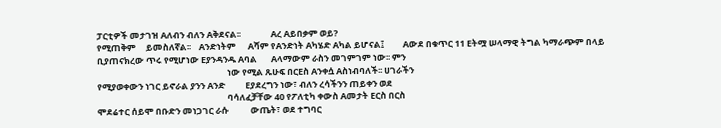ፓርቲዎች መታገዝ Aለብን ብለን Aቅደናል፡፡               Aረ Aይበቃም ወይ?
የሚጠቅም     ይመስለኛል፡፡    Aንድነትም      Aሻም የAንድነት Aካሄድ Aካል ይሆናል፤         Aውደ በቁጥር 11 Eትሟ ሠላማዊ ትግል ካማራጭም በላይ
ቢያጠናክረው ጥሩ የሚሆነው Eያንዳንዱ Aባል       Aላማውም ራስን መገምገም ነው፡፡ ምን
                                                                 ነው የሚል ጹሁፍ በርEስ Aንቀሷ Aስነብባለች፡፡ ሀገራችን
የሚያወቀውን ነገር ይኖራል ያንን Aንድ          Eያደረግን ነው፣ ብለን ረሳችንን ጠይቀን ወደ
                                                                 ባሳለፈቻቸው 40 የፖለቲካ ቀውስ Aመታት Eርስ በርስ
ሞደሬተር ሰይሞ በቡድን መነጋገር ራሱ           ውጤት፣ ወደ ተግባር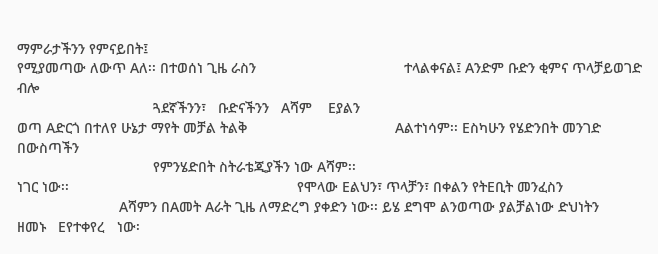ማምራታችንን የምናይበት፤
የሚያመጣው ለውጥ Aለ፡፡ በተወሰነ ጊዜ ራስን                                     ተላልቀናል፤ Aንድም ቡድን ቂምና ጥላቻይወገድ ብሎ
                                  ጓደኛችንን፣   ቡድናችንን   Aሻም    Eያልን
ወጣ Aድርጎ በተለየ ሁኔታ ማየት መቻል ትልቅ                                     Aልተነሳም፡፡ Eስካሁን የሄድንበት መንገድ በውስጣችን
                                  የምንሄድበት ስትራቴጂያችን ነው Aሻም፡፡
ነገር ነው፡፡                                                         የሞላው Eልህን፣ ጥላቻን፣ በቀልን የትEቢት መንፈስን
                                  Aሻምን በAመት Aራት ጊዜ ለማድረግ ያቀድን ነው፡፡ ይሄ ደግሞ ልንወጣው ያልቻልነው ድህነትን
ዘመኑ   Eየተቀየረ   ነው፡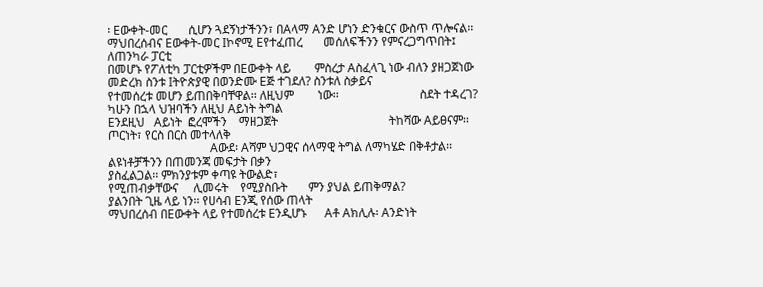፡ Eውቀት-መር       ሲሆን ጓደኝነታችንን፣ በAላማ Aንድ ሆነን ድንቁርና ውስጥ ጥሎናል፡፡
ማህበረሰብና Eውቀት-መር Iኮኖሚ Eየተፈጠረ       መሰለፍችንን የምናረጋግጥበት፤ ለጠንካራ ፓርቲ
በመሆኑ የፖለቲካ ፓርቲዎችም በEውቀት ላይ        ምስረታ Aስፈላጊ ነው ብለን ያዘጋጀነው መድረክ ስንቱ Iትዮጵያዊ በወንድሙ Eጅ ተገደለ? ስንቱለ ስቃይና
የተመሰረቱ መሆን ይጠበቅባቸዋል፡፡ ለዚህም        ነው፡፡                           ስደት ተዳረገ? ካሁን በኋላ ህዝባችን ለዚህ Aይነት ትግል
Eንደዚህ   Aይነት  ፎረሞችን    ማዘጋጀት                                     ትከሻው Aይፀናም፡፡ ጦርነት፣ የርስ በርስ መተላለቅ
                                  Aውደ፡ Aሻም ህጋዊና ሰላማዊ ትግል ለማካሄድ በቅቶታል፡፡ ልዩነቶቻችንን በጠመንጃ መፍታት በቃን
ያስፈልጋል፡፡ ምክንያቱም ቀጣዩ ትውልድ፣
የሚጠብቃቸውና     ሊመሩት    የሚያስቡት       ምን ያህል ይጠቅማል?                  ያልንበት ጊዜ ላይ ነን፡፡ የሀሳብ Eንጂ የሰው ጠላት
ማህበረሰብ በEውቀት ላይ የተመሰረቱ Eንዲሆኑ      Aቶ Aክሊሉ፡ Aንድነት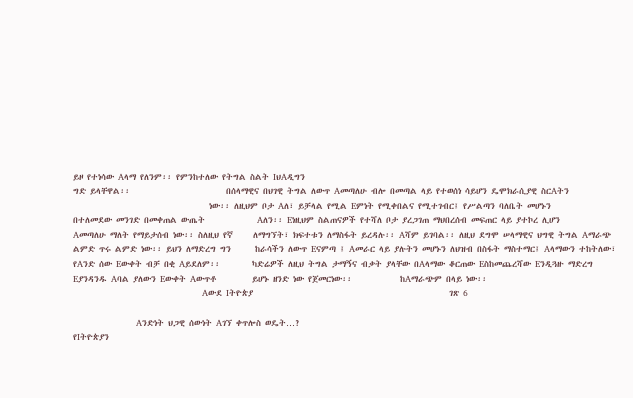ይዞ የተነሳው Aላማ የለንም፡፡ የምንከተለው የትግል ስልት IህAዲግን
ግድ ይላቸዋል፡፡                        በሰላማዊና በህገዊ ትግል ለውጥ Aመጣለሁ ብሎ በመጣል ላይ የተወሰነ ሳይሆን ዴሞክራሲያዊ ስርAትን
                                  ነው፡፡ ለዚህም ቦታ Aለ፣ ይቻላል የሚል Eምነት የሚቀበልና የሚተገብር፤ የሥልጣን ባለቤት መሆኑን
በተለመደው መንገድ በመቀጠል ውጤት             Aለን፡፡ Eነዚህም ስልጠናዎች የተሻለ ቦታ ያረጋገጠ ማህበረሰብ መፍጠር ላይ ያተኮረ ሊሆን
Aመጣለሁ ማለት የማይታሰብ ነው፡፡ ስለዚህ የኛ     ለማግኘት፣ ክፍተቱን ለማስፋት ይረዳሉ፡፡ Aሻም ይገባል፡፡ ለዚህ ደግሞ ሠላማዊና ህግዊ ትግል Aማራጭ
ልምድ ጥሩ ልምድ ነው፡፡ ይህን ለማድረግ ግን      ከራሳችን ለውጥ Eናምጣ ፤ Aመራር ላይ ያሉትን መሆኑን ለህዝብ በስፋት ማስተማር፤ Aላማውን ተከትለው፣
የAንድ ሰው Eውቀት ብቻ በቂ Aይደለም፡፡        ካድሬዎች ለዚህ ትግል ታማኝና ብቃት ያላቸው በAላማው ቆርጠው Eስከመጨረሻው Eንዲጓዙ ማድረግ
Eያንዳንዱ Aባል ያለውን Eውቀት Aውጥቶ         ይሆኑ ዘንድ ነው የጀመርነው፡፡            ከAማራጭም በላይ ነው፡፡
                                           Aውደ Iትዮጵያ                                                 ገጽ 6

                     Aንድነት ህጋዊ ሰውነት Aገኘ ቀጥሎስ ወዴት…?
የIትዮጵያን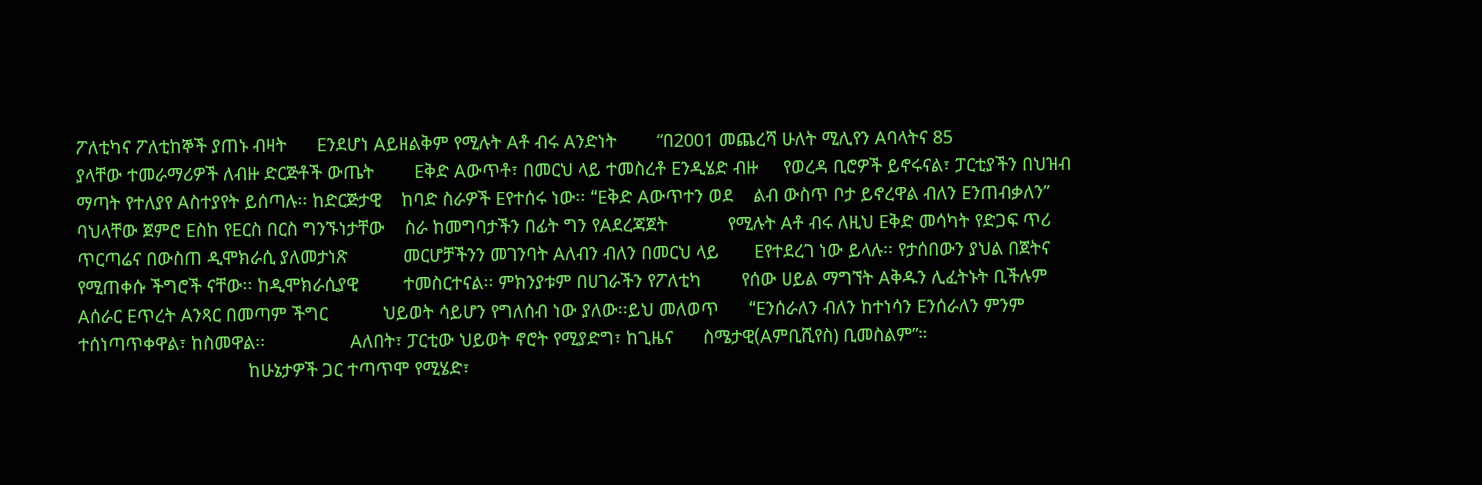ፖለቲካና ፖለቲከኞች ያጠኑ ብዛት      Eንደሆነ Aይዘልቅም የሚሉት Aቶ ብሩ Aንድነት        “በ2001 መጨረሻ ሁለት ሚሊየን Aባላትና 85
ያላቸው ተመራማሪዎች ለብዙ ድርጅቶች ውጤት        Eቅድ Aውጥቶ፣ በመርህ ላይ ተመስረቶ Eንዲሄድ ብዙ     የወረዳ ቢሮዎች ይኖሩናል፣ ፓርቲያችን በህዝብ
ማጣት የተለያየ Aስተያየት ይሰጣሉ፡፡ ከድርጅታዊ    ከባድ ስራዎች Eየተሰሩ ነው፡፡ “Eቅድ Aውጥተን ወደ    ልብ ውስጥ ቦታ ይኖረዋል ብለን Eንጠብቃለን”
ባህላቸው ጀምሮ Eስከ የEርስ በርስ ግንኙነታቸው    ስራ ከመግባታችን በፊት ግን የAደረጃጀት            የሚሉት Aቶ ብሩ ለዚህ Eቅድ መሳካት የድጋፍ ጥሪ
ጥርጣሬና በውስጠ ዲሞክራሲ ያለመታነጽ           መርሆቻችንን መገንባት Aለብን ብለን በመርህ ላይ       Eየተደረገ ነው ይላሉ፡፡ የታሰበውን ያህል በጀትና
የሚጠቀሱ ችግሮች ናቸው፡፡ ከዲሞክራሲያዊ         ተመስርተናል፡፡ ምክንያቱም በሀገራችን የፖለቲካ        የሰው ሀይል ማግኘት Aቅዱን ሊፈትኑት ቢችሉም
Aሰራር Eጥረት Aንጻር በመጣም ችግር           ህይወት ሳይሆን የግለሰብ ነው ያለው፡፡ይህ መለወጥ      “Eንሰራለን ብለን ከተነሳን Eንሰራለን ምንም
ተሰነጣጥቀዋል፣ ከስመዋል፡፡                 Aለበት፣ ፓርቲው ህይወት ኖሮት የሚያድግ፣ ከጊዜና      ስሜታዊ(Aምቢሺየስ) ቢመስልም”።
                                  ከሁኔታዎች ጋር ተጣጥሞ የሚሄድ፣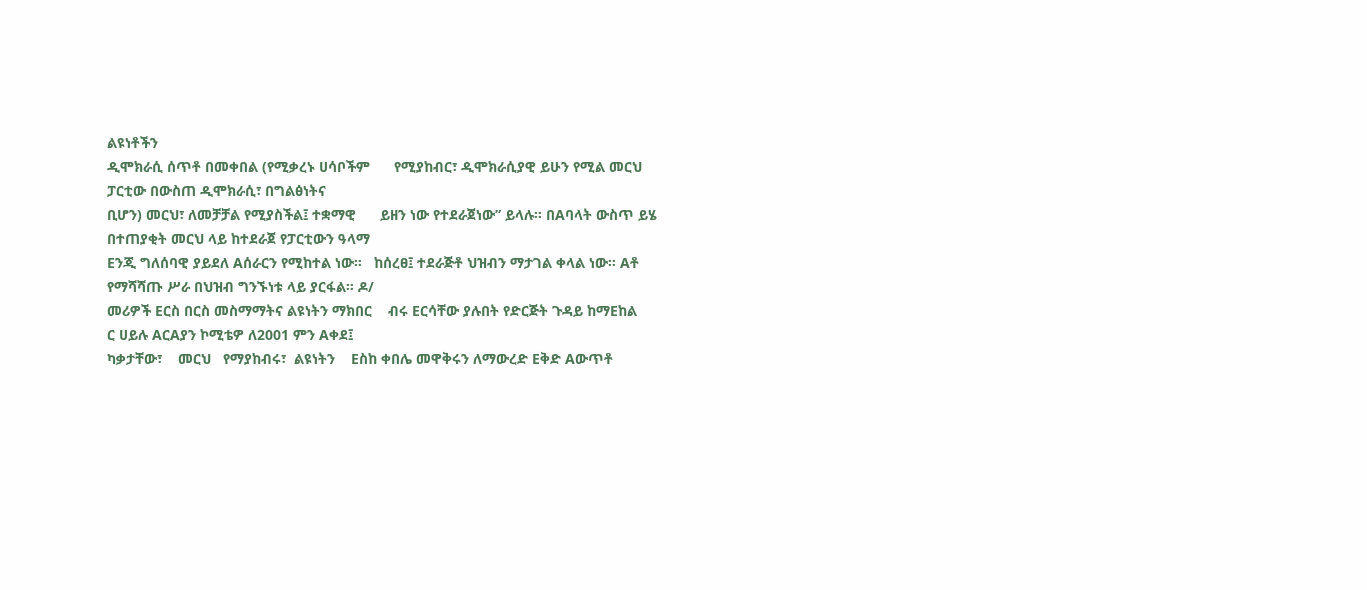ልዩነቶችን
ዲሞክራሲ ሰጥቶ በመቀበል (የሚቃረኑ ሀሳቦችም      የሚያከብር፣ ዲሞክራሲያዊ ይሁን የሚል መርህ          ፓርቲው በውስጠ ዲሞክራሲ፣ በግልፅነትና
ቢሆን) መርህ፣ ለመቻቻል የሚያስችል፤ ተቋማዊ      ይዘን ነው የተደራጀነው” ይላሉ፡፡ በAባላት ውስጥ ይሄ   በተጠያቂት መርህ ላይ ከተደራጀ የፓርቲውን ዓላማ
Eንጂ ግለሰባዊ ያይደለ Aሰራርን የሚከተል ነው፡፡   ከሰረፀ፤ ተደራጅቶ ህዝብን ማታገል ቀላል ነው፡፡ Aቶ    የማሻሻጡ ሥራ በህዝብ ግንኙነቱ ላይ ያርፋል፡፡ ዶ/
መሪዎች Eርስ በርስ መስማማትና ልዩነትን ማክበር    ብሩ Eርሳቸው ያሉበት የድርጅት ጉዳይ ከማEከል        ር ሀይሉ AርAያን ኮሚቴዎ ለ2001 ምን Aቀደ፤
ካቃታቸው፣    መርህ   የማያከብሩ፣  ልዩነትን    Eስከ ቀበሌ መዋቅሩን ለማውረድ Eቅድ Aውጥቶ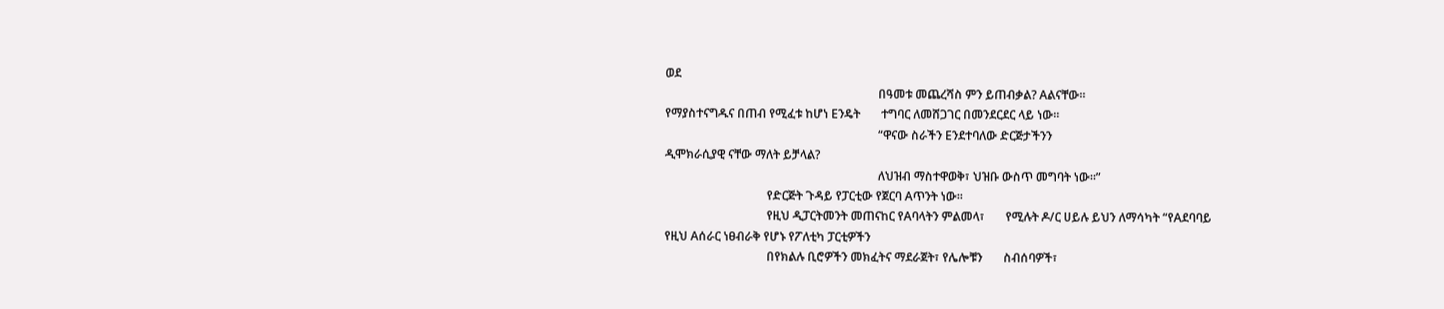ወደ
                                                                       በዓመቱ መጨረሻስ ምን ይጠብቃል? Aልናቸው፡፡
የማያስተናግዱና በጠብ የሚፈቱ ከሆነ Eንዴት       ተግባር ለመሸጋገር በመንደርደር ላይ ነው፡፡
                                                                       “ዋናው ስራችን Eንደተባለው ድርጅታችንን
ዲሞክራሲያዊ ናቸው ማለት ይቻላል?
                                                                       ለህዝብ ማስተዋወቅ፣ ህዝቡ ውስጥ መግባት ነው፡፡”
                                  የድርጅት ጉዳይ የፓርቲው የጀርባ Aጥንት ነው፡፡
                                  የዚህ ዲፓርትመንት መጠናከር የAባላትን ምልመላ፣       የሚሉት ዶ/ር ሀይሉ ይህን ለማሳካት “የAደባባይ
የዚህ Aሰራር ነፀብራቅ የሆኑ የፖለቲካ ፓርቲዎችን
                                  በየክልሉ ቢሮዎችን መክፈትና ማደራጀት፣ የሌሎቹን       ስብሰባዎች፣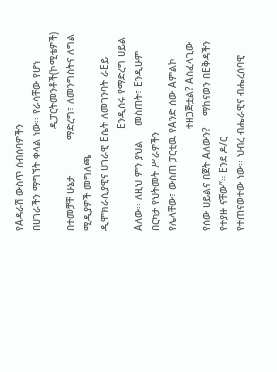የAዳራሽ ውስጥ ስብሰባዎችን
በሀገራችን ማግኘት ቀላል ነው፡፡ የራሳቸው የሆነ
                                  ዲፓርትመንቶች(ኮሚቴዎች) በተመቻቸ ሁኔታ            ማድረግ፣ ለመንግስትና ለግል ሚዲያዎች መግለጫ
ዲሞክራሲያዊና ሀገራዊ Eሴት ለመገንባት ራEይ
                                  Eንዲሰሩ የማድረግ ሀይል Aለው፡፡ ለዚህ ምን ያህል     መስጠት፣ Eንዲሁም በርካታ የህትመት ሥራዎችን
የሌላቸው፣ ውስጠ ፓርቲዉ የAንድ ሰው Aምልኮ
                                  ተዘጋጅቷል? Aስፈላጊው የሰው ሀይልና በጀት Aለውን?    ማከናወን በEቅዳችን የተያዙ ናቸው”። Eንደ ዶ/ር
የተጠናወተው ነው፡፡ ህብረ ብሔራዊና ብሔረሰባዊ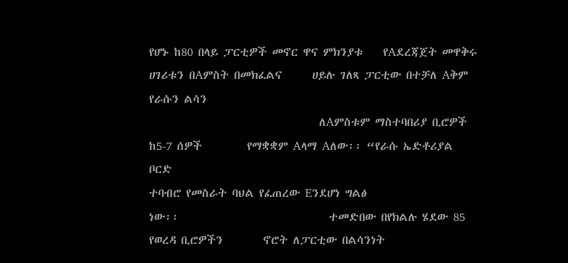የሆኑ ከ80 በላይ ፓርቲዎች መኖር ዋና ምክንያቱ    የAደረጃጀት መዋቅሩ ሀገሪቱን በAምስት በመክፈልና      ሀይሉ ገለጻ ፓርቲው በተቻለ Aቅም የራሱን ልሳን
                                  ለAምስቱም ማስተባበሪያ ቢሮዎች ከ5-7 ሰዎች         የማቋቋም Aላማ Aለው፡፡ “የራሱ ኤድቶሪያል ቦርድ
ተባብሮ የመስራት ባህል የፈጠረው Eንደሆነ ግልፅ
ነው፡፡                              ተመድበው በየክልሉ ሄደው 85 የወረዳ ቢሮዎችን        ኖሮት ለፓርቲው በልሳንነት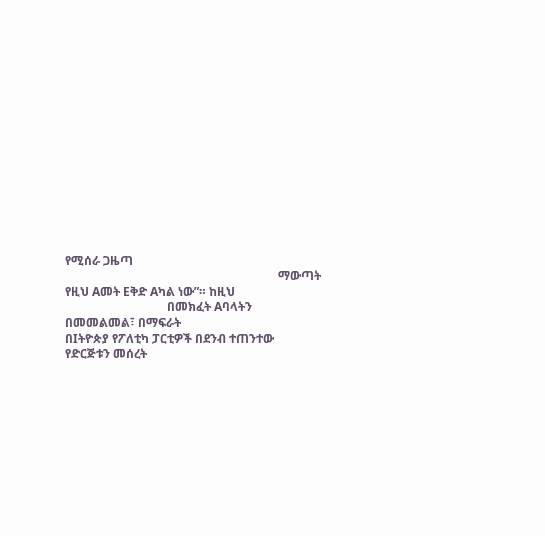የሚሰራ ጋዜጣ
                                                                       ማውጣት የዚህ Aመት Eቅድ Aካል ነው”። ከዚህ
                                  በመክፈት Aባላትን በመመልመል፣ በማፍራት
በIትዮጵያ የፖለቲካ ፓርቲዎች በደንብ ተጠንተው የድርጅቱን መሰረት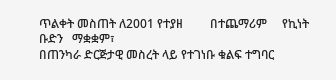ጥልቀት መስጠት ለ2001 የተያዘ         በተጨማሪም     የኪነት    ቡድን   ማቋቋም፣
በጠንካራ ድርጅታዊ መስረት ላይ የተገነቡ ቁልፍ ተግባር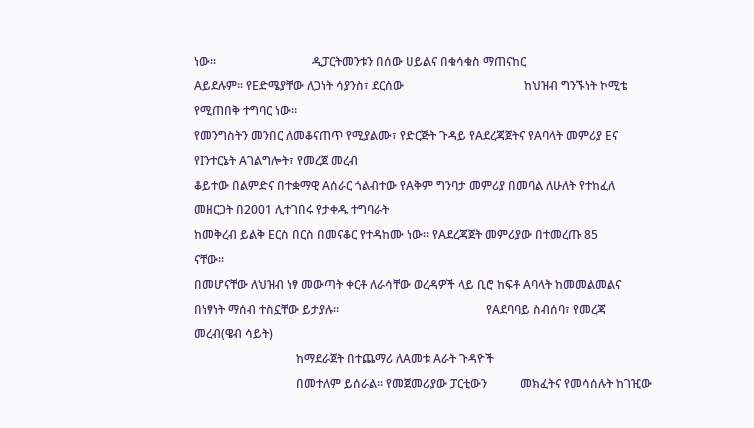ነው፡፡                                ዲፓርትመንቱን በሰው ሀይልና በቁሳቁስ ማጠናከር
Aይደሉም፡፡ የEድሜያቸው ለጋነት ሳያንስ፣ ደርሰው                                        ከህዝብ ግንኙነት ኮሚቴ የሚጠበቅ ተግባር ነው፡፡
የመንግስትን መንበር ለመቆናጠጥ የሚያልሙ፣ የድርጅት ጉዳይ የAደረጃጀትና የAባላት መምሪያ Eና            የIንተርኔት Aገልግሎት፣ የመረጀ መረብ
ቆይተው በልምድና በተቋማዊ Aሰራር ጎልብተው የAቅም ግንባታ መምሪያ በመባል ለሁለት የተከፈለ             መዘርጋት በ2001 ሊተገበሩ የታቀዱ ተግባራት
ከመቅረብ ይልቅ Eርስ በርስ በመናቆር የተዳከሙ ነው፡፡ የAደረጃጀት መምሪያው በተመረጡ 85              ናቸው፡፡
በመሆናቸው ለህዝብ ነፃ መውጣት ቀርቶ ለራሳቸው ወረዳዎች ላይ ቢሮ ከፍቶ Aባላት ከመመልመልና
በነፃነት ማሰብ ተስኗቸው ይታያሉ፡፡                                                 የAደባባይ ስብሰባ፣ የመረጃ መረብ(ዌብ ሳይት)
                                  ከማደራጀት በተጨማሪ ለAመቱ Aራት ጉዳዮች
                                  በመተለም ይሰራል፡፡ የመጀመሪያው ፓርቲውን           መክፈትና የመሳሰሉት ከገዢው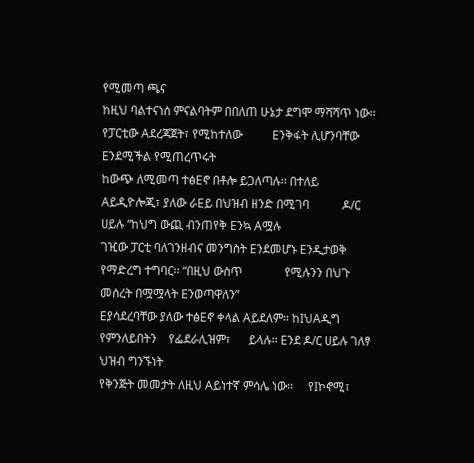የሚመጣ ጫና
ከዚህ ባልተናነሰ ምናልባትም በበለጠ ሁኔታ ደግሞ ማሻሻጥ ነው፡፡ የፓርቲው Aደረጃጀት፣ የሚከተለው          Eንቅፋት ሊሆንባቸው Eንደሚችል የሚጠረጥሩት
ከውጭ ለሚመጣ ተፅEኖ በቶሎ ይጋለጣሉ፡፡ በተለይ Aይዲዮሎጂ፣ ያለው ራEይ በህዝብ ዘንድ በሚገባ           ዶ/ር ሀይሉ “ከህግ ውጪ ብንጠየቅ Eንኳ Aሟሉ
ገዢው ፓርቲ ባለገንዘብና መንግስት Eንደመሆኑ Eንዲታወቅ የማድረግ ተግባር፡፡ “በዚህ ውስጥ              የሚሉንን በህጉ መሰረት በሟሟላት Eንወጣዋለን”
Eያሳደረባቸው ያለው ተፅEኖ ቀላል Aይደለም፡፡ ከIህAዲግ         የምንለይበትን    የፌደራሊዝም፣      ይላሉ፡፡ Eንደ ዶ/ር ሀይሉ ገለፃ ህዝብ ግንኙነት
የቅንጅት መመታት ለዚህ Aይነተኛ ምሳሌ ነው፡፡     የIኮኖሚ፣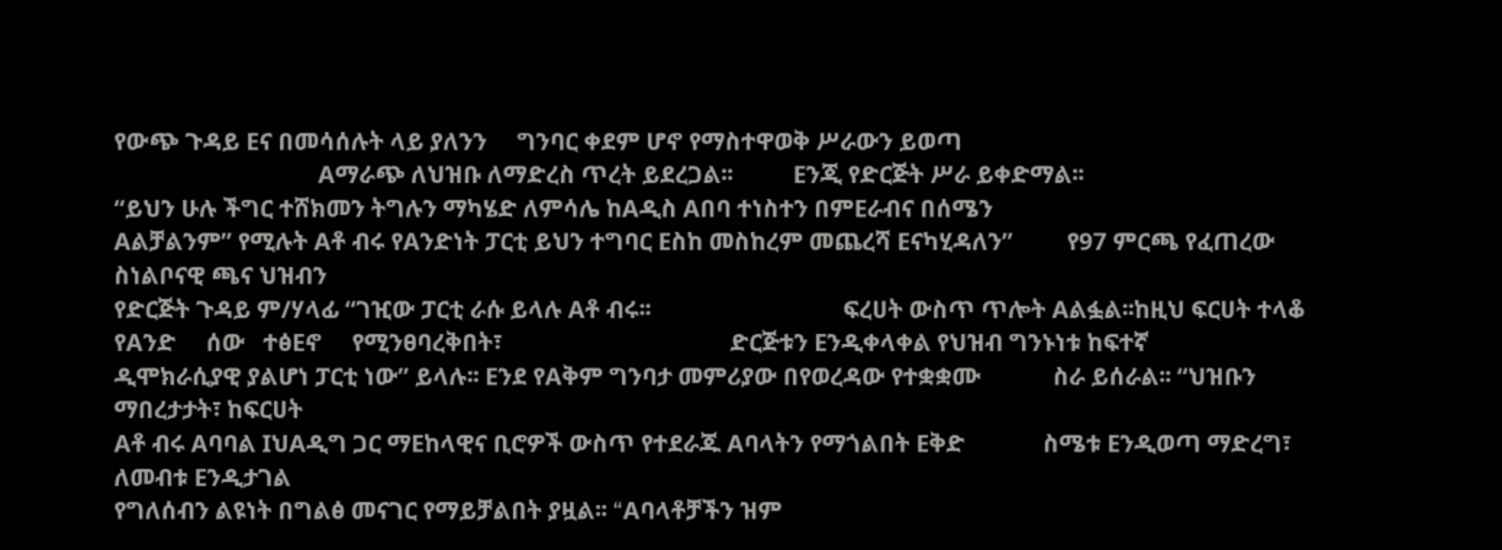የውጭ ጉዳይ Eና በመሳሰሉት ላይ ያለንን     ግንባር ቀደም ሆኖ የማስተዋወቅ ሥራውን ይወጣ
                                  Aማራጭ ለህዝቡ ለማድረስ ጥረት ይደረጋል፡፡          Eንጂ የድርጅት ሥራ ይቀድማል፡፡
“ይህን ሁሉ ችግር ተሸክመን ትግሉን ማካሄድ ለምሳሌ ከAዲስ Aበባ ተነስተን በምEራብና በሰሜን
Aልቻልንም” የሚሉት Aቶ ብሩ የAንድነት ፓርቲ ይህን ተግባር Eስከ መስከረም መጨረሻ Eናካሂዳለን”         የ97 ምርጫ የፈጠረው ስነልቦናዊ ጫና ህዝብን
የድርጅት ጉዳይ ም/ሃላፊ “ገዢው ፓርቲ ራሱ ይላሉ Aቶ ብሩ፡፡                                ፍረሀት ውስጥ ጥሎት Aልፏል፡፡ከዚህ ፍርሀት ተላቆ
የAንድ     ሰው   ተፅEኖ     የሚንፀባረቅበት፣                                      ድርጅቱን Eንዲቀላቀል የህዝብ ግንኑነቱ ከፍተኛ
ዲሞክራሲያዊ ያልሆነ ፓርቲ ነው” ይላሉ፡፡ Eንደ የAቅም ግንባታ መምሪያው በየወረዳው የተቋቋሙ            ስራ ይሰራል፡፡ “ህዝቡን ማበረታታት፣ ከፍርሀት
Aቶ ብሩ Aባባል IህAዲግ ጋር ማEከላዊና ቢሮዎች ውስጥ የተደራጁ Aባላትን የማጎልበት Eቅድ             ስሜቱ Eንዲወጣ ማድረግ፣ ለመብቱ Eንዲታገል
የግለሰብን ልዩነት በግልፅ መናገር የማይቻልበት ያዟል፡፡ “Aባላቶቻችን ዝም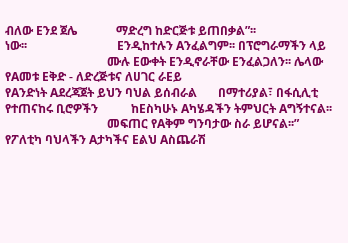ብለው Eንደ ጀሌ             ማድረግ ከድርጅቱ ይጠበቃል”፡፡
ነው፡፡                              Eንዲከተሉን Aንፈልግም፡፡ በፕሮግራማችን ላይ
                                  ሙሉ Eውቀት Eንዲኖራቸው Eንፈልጋለን፡፡ ሌላው        የAመቱ Eቅድ - ለድረጅቱና ለሀገር ራEይ
የAንድነት Aደረጃጀት ይህን ባህል ይሰብራል       በማተሪያል፣ በፋሲሊቲ የተጠናከሩ ቢሮዎችን           ከEስካሁኑ Aካሄዳችን ትምህርት Aግኝተናል፡፡
                                  መፍጠር የAቅም ግንባታው ስራ ይሆናል፡፡”
የፖለቲካ ባህላችን Aታካችና Eልህ Aስጨራሽ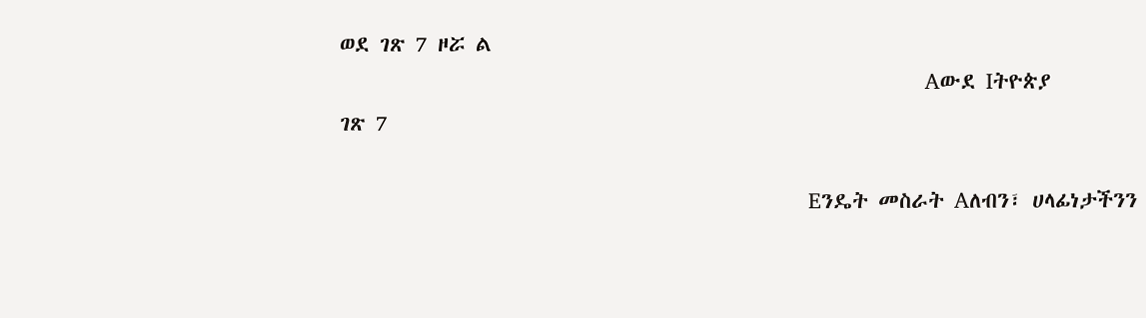ወደ ገጽ 7 ዞሯ ል
                                             Aውደ Iትዮጵያ                                              ገጽ 7

                                    Eንዴት መስራት Aለብን፣ ሀላፊነታችንን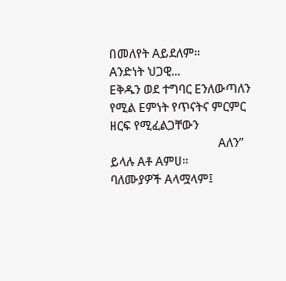በመለየት Aይደለም፡፡
Aንድነት ህጋዊ...                        Eቅዱን ወደ ተግባር Eንለውጣለን የሚል Eምነት የጥናትና ምርምር ዘርፍ የሚፈልጋቸውን
                                    Aለን” ይላሉ Aቶ Aምሀ፡፡                 ባለሙያዎች Aላሟላም፤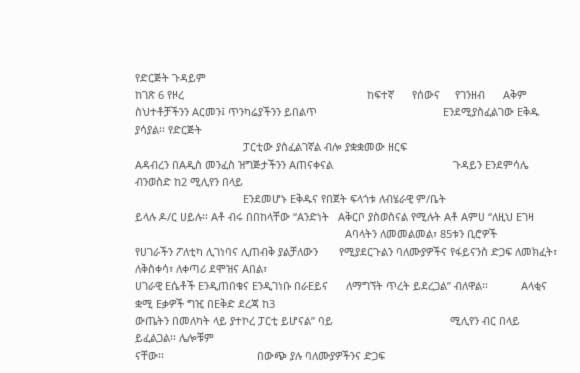የድርጅት ጉዳይም
ከገጽ 6 የዞረ                                                             ከፍተኛ      የሰውና     የገንዘብ      Aቅም
ስህተቶቻችንን Aርመን፤ ጥንካሬያችንን ይበልጥ                                          Eንደሚያስፈልገው Eቅዱ ያሳያል፡፡ የድርጅት
                                    ፓርቲው ያስፈልገኛል ብሎ ያቋቋመው ዘርፍ
Aዳብረን በAዲስ መንፈስ ዝግጅታችንን Aጠናቀናል                                        ጉዳይን Eንደምሳሌ ብንወስድ ከ2 ሚሊየን በላይ
                                    Eንደመሆኑ Eቅዱና የበጀት ፍላጎቱ ለብሄራዊ ም/ቤት
ይላሉ ዶ/ር ሀይሉ፡፡ Aቶ ብሩ በበከላቸው “Aንድነት   Aቅርቦ ያስወስናል የሚሉት Aቶ Aምሀ “ለዚህ Eገዛ
                                                                      Aባላትን ለመመልመል፣ 85ቱን ቢሮዎች
የሀገራችን ፖለቲካ ሊገነባና ሊጠብቅ ያልቻለውን       የሚያደርጉልን ባለሙያዎችና የፋይናንስ ድጋፍ ለመክፈት፣ ለቅስቀሳ፣ ለቀጣሪ ደሞዝና Aበል፣
ሀገራዊ Eሴቶች Eንዲጠበቁና Eንዲገነቡ በራEይና      ለማግኘት ጥረት ይደረጋል” ብለዋል፡፡           Aላቂና ቋሚ Eቃዎች ግዢ በEቅድ ደረጃ ከ3
ውጤትን በመለካት ላይ ያተኮረ ፓርቲ ይሆናል” ባይ                                       ሚሊየን ብር በላይ ይፈልጋል፡፡ ሌሎቹም
ናቸው፡፡                               በውጭ ያሉ ባለሙያዎችንና ድጋፍ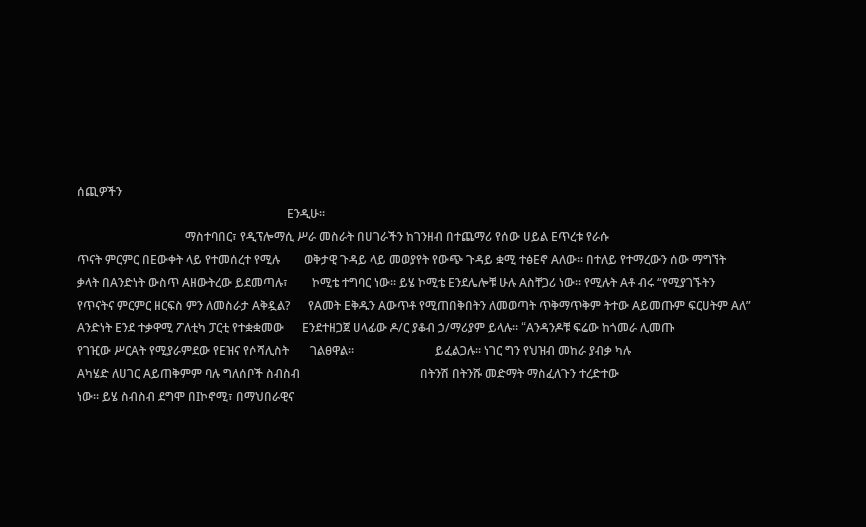ሰጪዎችን
                                                                      Eንዲሁ፡፡
                                    ማስተባበር፣ የዲፕሎማሲ ሥራ መስራት በሀገራችን ከገንዘብ በተጨማሪ የሰው ሀይል Eጥረቱ የራሱ
ጥናት ምርምር በEውቀት ላይ የተመሰረተ የሚሉ        ወቅታዊ ጉዳይ ላይ መወያየት የውጭ ጉዳይ ቋሚ ተፅEኖ Aለው፡፡ በተለይ የተማረውን ሰው ማግኘት
ቃላት በAንድነት ውስጥ Aዘውትረው ይደመጣሉ፣        ኮሚቴ ተግባር ነው፡፡ ይሄ ኮሚቴ Eንደሌሎቹ ሁሉ Aስቸጋሪ ነው፡፡ የሚሉት Aቶ ብሩ “የሚያገኙትን
የጥናትና ምርምር ዘርፍስ ምን ለመስራታ Aቅዷል?      የAመት Eቅዱን Aውጥቶ የሚጠበቅበትን ለመወጣት ጥቅማጥቅም ትተው Aይመጡም ፍርሀትም Aለ”
Aንድነት Eንደ ተቃዋሚ ፖለቲካ ፓርቲ የተቋቋመው      Eንደተዘጋጀ ሀላፊው ዶ/ር ያቆብ ኃ/ማሪያም ይላሉ፡፡ “Aንዳንዶቹ ፍሬው ከጎመራ ሊመጡ
የገዢው ሥርAት የሚያራምደው የEዝና የሶሻሊስት       ገልፀዋል፡፡                           ይፈልጋሉ፡፡ ነገር ግን የህዝብ መከራ ያብቃ ካሉ
Aካሄድ ለሀገር Aይጠቅምም ባሉ ግለሰቦች ስብስብ                                        በትንሽ በትንሹ መድማት ማስፈለጉን ተረድተው
ነው፡፡ ይሄ ስብስብ ደግሞ በIኮኖሚ፣ በማህበራዊና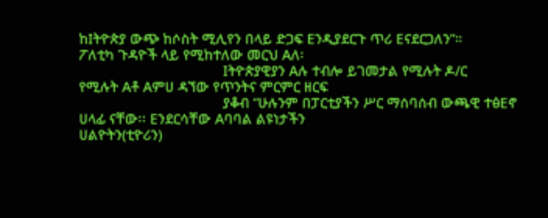ከIትዮጵያ ውጭ ከሶስት ሚሊየን በላይ ድጋፍ Eንዲያደርጉ ጥሪ Eናደርጋለን”።
ፖለቲካ ጉዳዮች ላይ የሚከተለው መርህ Aለ፡
                                    Iትዮጵያዊያን Aሉ ተብሎ ይገመታል የሚሉት ዶ/ር
የሚሉት Aቶ Aምሀ ዳኘው የጥንትና ምርምር ዘርፍ
                                    ያቆብ “ሁሉንም በፓርቲያችን ሥር ማሰባሰብ ውጫዊ ተፅEኖ
ሀላፊ ናቸው፡፡ Eንደርሳቸው Aባባል ልዩነታችን
ሀልዮትን(ቲዮሪን)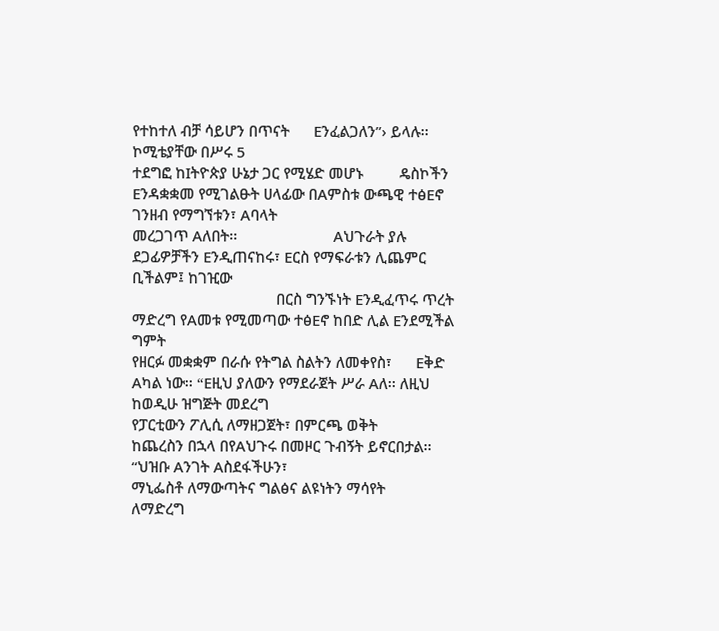የተከተለ ብቻ ሳይሆን በጥናት      Eንፈልጋለን”› ይላሉ፡፡ ኮሚቴያቸው በሥሩ 5
ተደግፎ ከIትዮጵያ ሁኔታ ጋር የሚሄድ መሆኑ         ዴስኮችን Eንዳቋቋመ የሚገልፁት ሀላፊው በAምስቱ ውጫዊ ተፅEኖ ገንዘብ የማግኘቱን፣ Aባላት
መረጋገጥ Aለበት፡፡                        Aህጉራት ያሉ ደጋፊዎቻችን Eንዲጠናከሩ፣ Eርስ የማፍራቱን ሊጨምር ቢችልም፤ ከገዢው
                                    በርስ ግንኙነት Eንዲፈጥሩ ጥረት ማድረግ የAመቱ የሚመጣው ተፅEኖ ከበድ ሊል Eንደሚችል ግምት
የዘርፉ መቋቋም በራሱ የትግል ስልትን ለመቀየስ፣      Eቅድ Aካል ነው፡፡ “Eዚህ ያለውን የማደራጀት ሥራ Aለ፡፡ ለዚህ ከወዲሁ ዝግጅት መደረግ
የፓርቲውን ፖሊሲ ለማዘጋጀት፣ በምርጫ ወቅት         ከጨረስን በኋላ በየAህጉሩ በመዞር ጉብኝት ይኖርበታል፡፡ “ህዝቡ Aንገት Aስደፋችሁን፣
ማኒፌስቶ ለማውጣትና ግልፅና ልዩነትን ማሳየት        ለማድረግ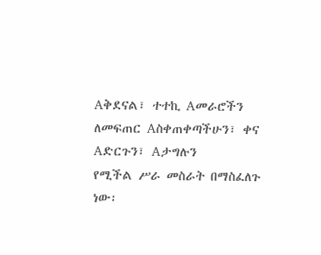Aቅደናል፣ ተተኪ Aመራሮችን ለመፍጠር Aስቀጠቀጣችሁን፣ ቀና Aድርጉን፣ Aታግሉን
የሚችል ሥራ መስራት በማስፈለጉ ነው፡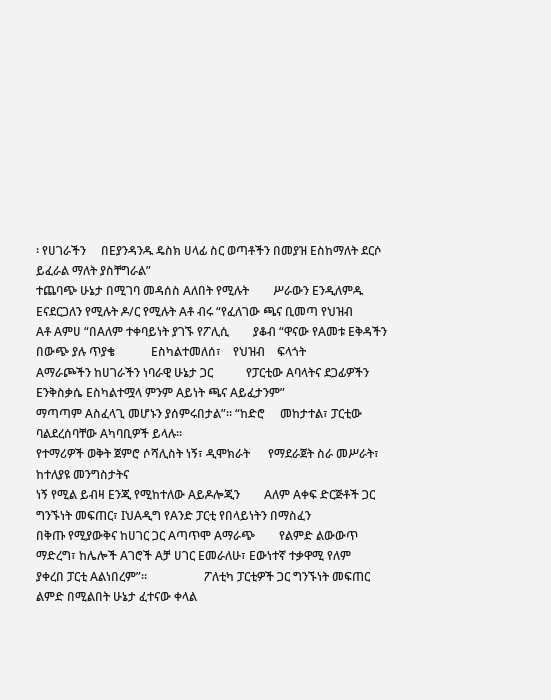፡ የሀገራችን     በEያንዳንዱ ዴስክ ሀላፊ ስር ወጣቶችን በመያዝ Eስከማለት ደርሶ ይፈራል ማለት ያስቸግራል”
ተጨባጭ ሁኔታ በሚገባ መዳሰስ Aለበት የሚሉት        ሥራውን Eንዲለምዱ Eናደርጋለን የሚሉት ዶ/ር የሚሉት Aቶ ብሩ “የፈለገው ጫና ቢመጣ የህዝብ
Aቶ Aምሀ “በAለም ተቀባይነት ያገኙ የፖሊሲ        ያቆብ “ዋናው የAመቱ Eቅዳችን በውጭ ያሉ ጥያቄ            Eስካልተመለሰ፣    የህዝብ    ፍላጎት
Aማራጮችን ከሀገራችን ነባራዊ ሁኔታ ጋር           የፓርቲው Aባላትና ደጋፊዎችን Eንቅስቃሴ Eስካልተሟላ ምንም Aይነት ጫና Aይፈታንም”
ማጣጣም Aስፈላጊ መሆኑን ያሰምሩበታል”፡፡ “ከድሮ     መከታተል፣ ፓርቲው ባልደረሰባቸው Aካባቢዎች ይላሉ፡፡
የተማሪዎች ወቅት ጀምሮ ሶሻሊስት ነኝ፣ ዲሞክራት      የማደራጀት ስራ መሥራት፣ ከተለያዩ መንግስታትና
ነኝ የሚል ይብዛ Eንጂ የሚከተለው Aይዶሎጂን        Aለም Aቀፍ ድርጅቶች ጋር ግንኙነት መፍጠር፣ IህAዲግ የAንድ ፓርቲ የበላይነትን በማስፈን
በቅጡ የሚያውቅና ከሀገር ጋር Aጣጥሞ Aማራጭ        የልምድ ልውውጥ ማድረግ፣ ከሌሎች Aገሮች Aቻ ሀገር Eመራለሁ፣ Eውነተኛ ተቃዋሚ የለም
ያቀረበ ፓርቲ Aልነበረም”።                   ፖለቲካ ፓርቲዎች ጋር ግንኙነት መፍጠር ልምድ በሚልበት ሁኔታ ፈተናው ቀላል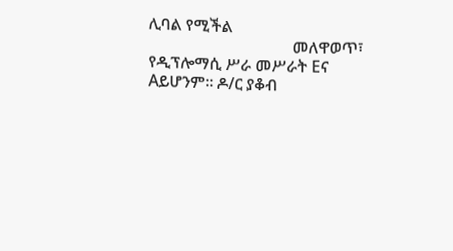ሊባል የሚችል
                                    መለዋወጥ፣ የዲፕሎማሲ ሥራ መሥራት Eና Aይሆንም፡፡ ዶ/ር ያቆብ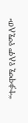“ተቃዋሚ የለም የሚለው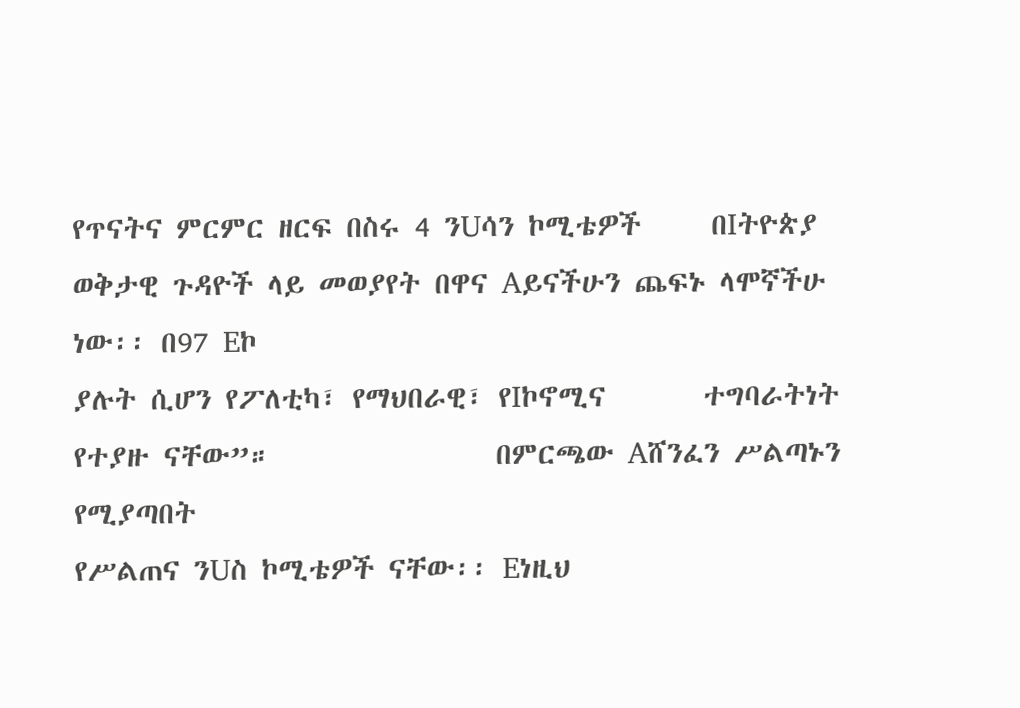የጥናትና ምርምር ዘርፍ በስሩ 4 ንUሳን ኮሚቴዎች     በIትዮጵያ ወቅታዊ ጉዳዮች ላይ መወያየት በዋና Aይናችሁን ጨፍኑ ላሞኛችሁ ነው፡፡ በ97 Eኮ
ያሉት ሲሆን የፖለቲካ፣ የማህበራዊ፣ የIኮኖሚና       ተግባራትነት የተያዙ ናቸው”።                በምርጫው Aሸንፈን ሥልጣኑን የሚያጣበት
የሥልጠና ንUስ ኮሚቴዎች ናቸው፡፡ Eነዚህ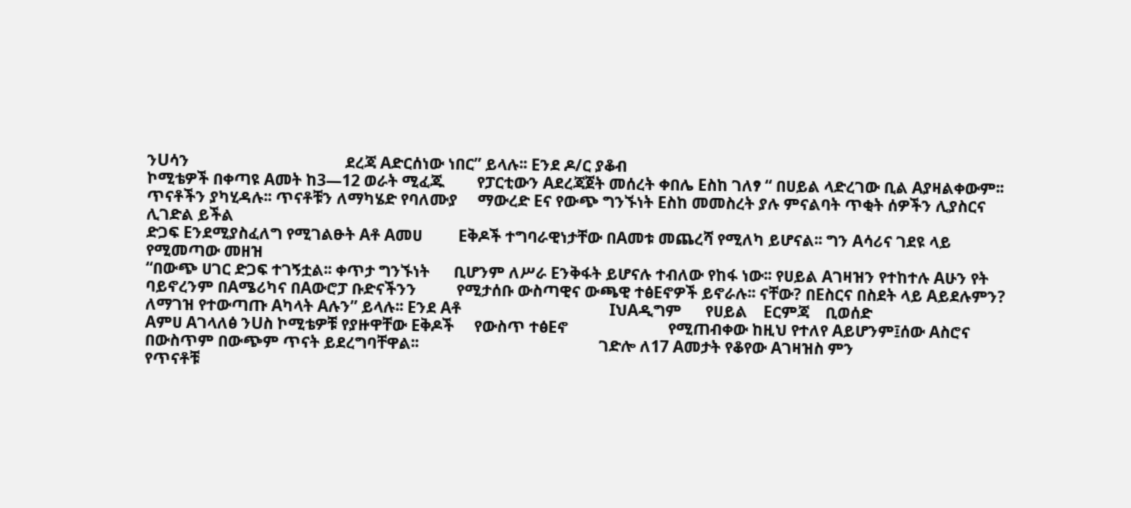ንUሳን                                       ደረጃ Aድርሰነው ነበር” ይላሉ፡፡ Eንደ ዶ/ር ያቆብ
ኮሚቴዎች በቀጣዩ Aመት ከ3—12 ወራት ሚፈጁ        የፓርቲውን Aደረጃጀት መሰረት ቀበሌ Eስከ ገለፃ “ በሀይል ላድረገው ቢል Aያዛልቀውም፡፡
ጥናቶችን ያካሂዳሉ፡፡ ጥናቶቹን ለማካሄድ የባለሙያ     ማውረድ Eና የውጭ ግንኙነት Eስከ መመስረት ያሉ ምናልባት ጥቂት ሰዎችን ሊያስርና ሊገድል ይችል
ድጋፍ Eንደሚያስፈለግ የሚገልፁት Aቶ Aመሀ         Eቅዶች ተግባራዊነታቸው በAመቱ መጨረሻ የሚለካ ይሆናል፡፡ ግን Aሳሪና ገደዩ ላይ የሚመጣው መዘዝ
“በውጭ ሀገር ድጋፍ ተገኝቷል፡፡ ቀጥታ ግንኙነት      ቢሆንም ለሥራ Eንቅፋት ይሆናሉ ተብለው የከፋ ነው፡፡ የሀይል Aገዛዝን የተከተሉ Aሁን የት
ባይኖረንም በAሜሪካና በAውሮፓ ቡድናችንን          የሚታሰቡ ውስጣዊና ውጫዊ ተፅEኖዎች ይኖራሉ፡፡ ናቸው? በEስርና በስደት ላይ Aይደሉምን?
ለማገዝ የተውጣጡ Aካላት Aሉን” ይላሉ፡፡ Eንደ Aቶ                                     IህAዲግም      የሀይል    Eርምጃ    ቢወሰድ
Aምሀ Aገላለፅ ንUስ ኮሚቴዎቹ የያዙዋቸው Eቅዶች     የውስጥ ተፅEኖ                         የሚጠብቀው ከዚህ የተለየ Aይሆንም፤ሰው Aስሮና
በውስጥም በውጭም ጥናት ይደረግባቸዋል፡፡                                             ገድሎ ለ17 Aመታት የቆየው Aገዛዝስ ምን
የጥናቶቹ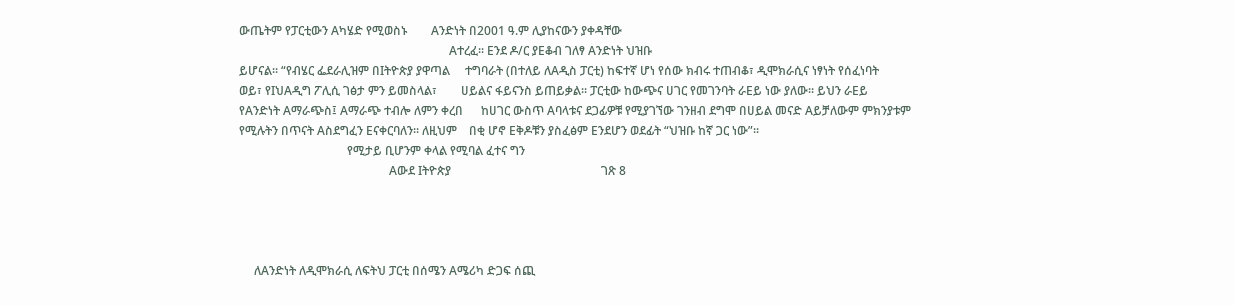ውጤትም የፓርቲውን Aካሄድ የሚወስኑ        Aንድነት በ2001 ዓ.ም ሊያከናውን ያቀዳቸው
                                                                      Aተረፈ፡፡ Eንደ ዶ/ር ያEቆብ ገለፃ Aንድነት ህዝቡ
ይሆናል፡፡ “የብሄር ፌደራሊዝም በIትዮጵያ ያዋጣል     ተግባራት (በተለይ ለAዲስ ፓርቲ) ከፍተኛ ሆነ የሰው ክብሩ ተጠብቆ፣ ዲሞክራሲና ነፃነት የሰፈነባት
ወይ፣ የIህAዲግ ፖሊሲ ገፅታ ምን ይመስላል፣        ሀይልና ፋይናንስ ይጠይቃል፡፡ ፓርቲው ከውጭና ሀገር የመገንባት ራEይ ነው ያለው፡፡ ይህን ራEይ
የAንድነት Aማራጭስ፤ Aማራጭ ተብሎ ለምን ቀረበ      ከሀገር ውስጥ Aባላቱና ደጋፊዎቹ የሚያገኘው ገንዘብ ደግሞ በሀይል መናድ Aይቻለውም ምክንያቱም
የሚሉትን በጥናት Aስደግፈን Eናቀርባለን፡፡ ለዚህም    በቂ ሆኖ Eቅዶቹን ያስፈፅም Eንደሆን ወደፊት “ህዝቡ ከኛ ጋር ነው”።
                                    የሚታይ ቢሆንም ቀላል የሚባል ፈተና ግን
                                                  Aውደ Iትዮጵያ                                                  ገጽ 8




     ለAንድነት ለዲሞክራሲ ለፍትህ ፓርቲ በሰሜን Aሜሪካ ድጋፍ ሰጪ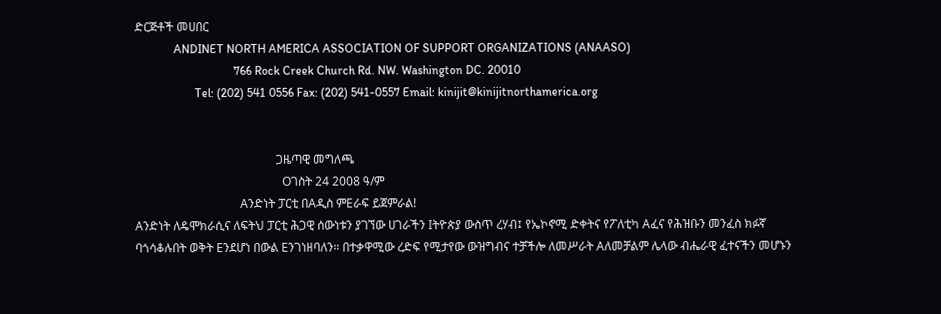ድርጅቶች መሀበር
             ANDINET NORTH AMERICA ASSOCIATION OF SUPPORT ORGANIZATIONS (ANAASO)
                                 766 Rock Creek Church Rd. NW. Washington DC. 20010
                    Tel: (202) 541 0556 Fax: (202) 541-0557 Email: kinijit@kinijitnorthamerica.org


                                               ጋዜጣዊ መግለጫ
                                                 Oገስት 24 2008 ዓ/ም
                                   Aንድነት ፓርቲ በAዲስ ምEራፍ ይጀምራል!
Aንድነት ለዴሞክራሲና ለፍትህ ፓርቲ ሕጋዊ ሰውነቱን ያገኘው ሀገራችን Iትዮጵያ ውስጥ ረሃብ፤ የኤኮኖሚ ድቀትና የፖለቲካ Aፈና የሕዝቡን መንፈስ ክፉኛ
ባጎሳቆሉበት ወቅት Eንደሆነ በውል Eንገነዘባለን። በተቃዋሚው ረድፍ የሚታየው ውዝግብና ተቻችሎ ለመሥራት Aለመቻልም ሌላው ብሔራዊ ፈተናችን መሆኑን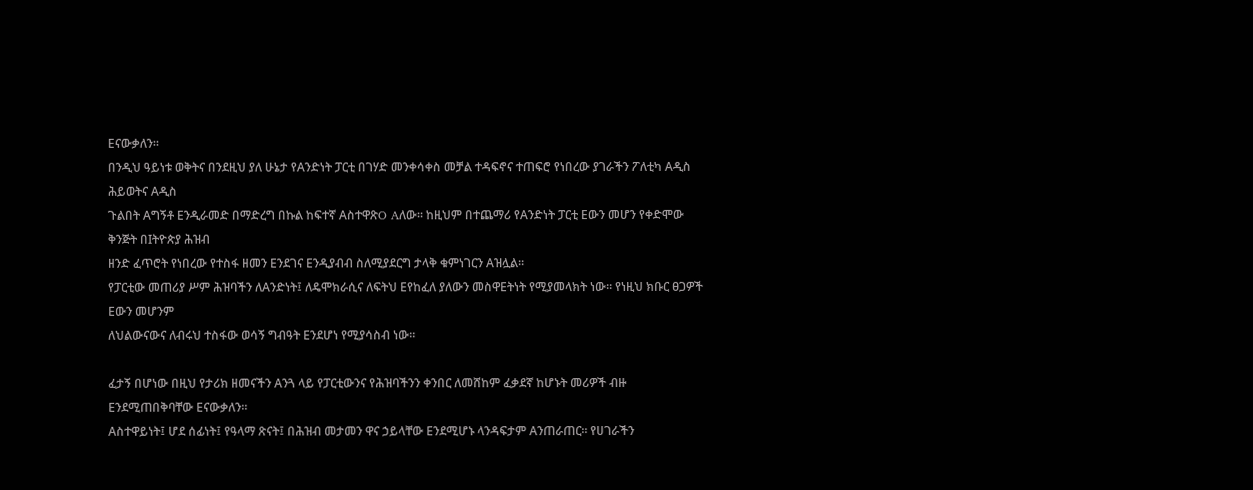Eናውቃለን።
በንዲህ ዓይነቱ ወቅትና በንደዚህ ያለ ሁኔታ የAንድነት ፓርቲ በገሃድ መንቀሳቀስ መቻል ተዳፍኖና ተጠፍሮ የነበረው ያገራችን ፖለቲካ Aዲስ ሕይወትና Aዲስ
ጉልበት Aግኝቶ Eንዲራመድ በማድረግ በኩል ከፍተኛ AስተዋጽO Aለው። ከዚህም በተጨማሪ የAንድነት ፓርቲ Eውን መሆን የቀድሞው ቅንጅት በIትዮጵያ ሕዝብ
ዘንድ ፈጥሮት የነበረው የተስፋ ዘመን Eንደገና Eንዲያብብ ስለሚያደርግ ታላቅ ቁምነገርን Aዝሏል።
የፓርቲው መጠሪያ ሥም ሕዝባችን ለAንድነት፤ ለዴሞክራሲና ለፍትህ Eየከፈለ ያለውን መስዋEትነት የሚያመላክት ነው። የነዚህ ክቡር ፀጋዎች Eውን መሆንም
ለህልውናውና ለብሩህ ተስፋው ወሳኝ ግብዓት Eንደሆነ የሚያሳስብ ነው።

ፈታኝ በሆነው በዚህ የታሪክ ዘመናችን Aንጓ ላይ የፓርቲውንና የሕዝባችንን ቀንበር ለመሸከም ፈቃደኛ ከሆኑት መሪዎች ብዙ Eንደሚጠበቅባቸው Eናውቃለን።
Aስተዋይነት፤ ሆደ ሰፊነት፤ የዓላማ ጽናት፤ በሕዝብ መታመን ዋና ኃይላቸው Eንደሚሆኑ ላንዳፍታም Aንጠራጠር። የሀገራችን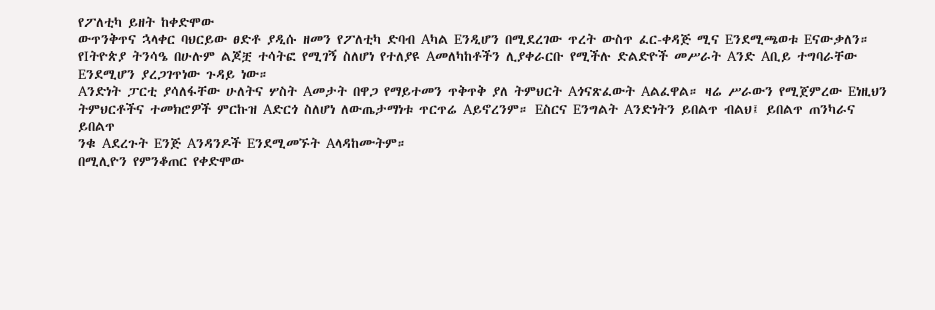የፖለቲካ ይዘት ከቀድሞው
ውጥንቅጥና ኋላቀር ባህርይው ፀድቶ ያዲሱ ዘመን የፖለቲካ ድባብ Aካል Eንዲሆን በሚደረገው ጥረት ውስጥ ፈር-ቀዳጅ ሚና Eንደሚጫወቱ Eናውቃለን።
የIትዮጵያ ትንሳዔ በሁሉም ልጆቿ ተሳትፎ የሚገኝ ስለሆነ የተለያዩ Aመለካከቶችን ሊያቀራርቡ የሚችሉ ድልድዮች መሥራት Aንድ Aቢይ ተግባራቸው
Eንደሚሆን ያረጋገጥነው ጉዳይ ነው።
Aንድነት ፓርቲ ያሳለፋቸው ሁለትና ሦስት Aመታት በዋጋ የማይተመን ጥቅጥቅ ያለ ትምህርት Aጎናጽፈውት Aልፈዋል። ዛሬ ሥራውን የሚጀምረው Eነዚህን
ትምህርቶችና ተመክሮዎች ምርኩዝ Aድርጎ ስለሆነ ለውጤታማነቱ ጥርጥሬ Aይኖረንም። Eስርና Eንግልት Aንድነትን ይበልጥ ብልህ፤ ይበልጥ ጠንካራና ይበልጥ
ንቁ Aደረጉት Eንጅ Aንዳንዶች Eንደሚመኙት Aላዳከሙትም።
በሚሊዮን የምንቆጠር የቀድሞው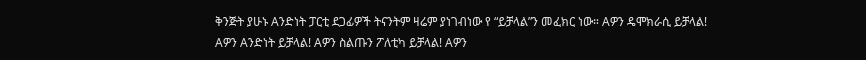ቅንጅት ያሁኑ Aንድነት ፓርቲ ደጋፊዎች ትናንትም ዛሬም ያነገብነው የ “ይቻላል”ን መፈክር ነው። Aዎን ዴሞክራሲ ይቻላል!
Aዎን Aንድነት ይቻላል! Aዎን ስልጡን ፖለቲካ ይቻላል! Aዎን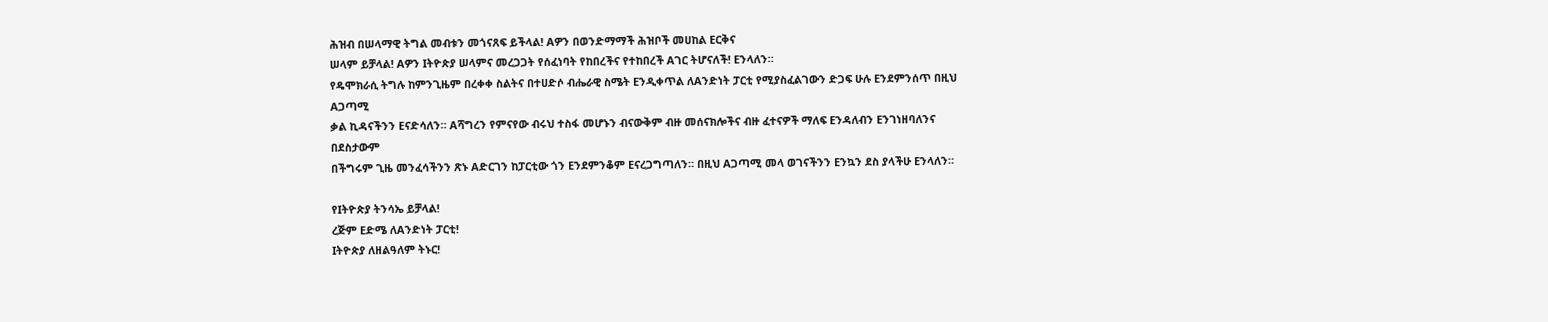ሕዝብ በሠላማዊ ትግል መብቱን መጎናጸፍ ይችላል! Aዎን በወንድማማች ሕዝቦች መሀከል Eርቅና
ሠላም ይቻላል! Aዎን Iትዮጵያ ሠላምና መረጋጋት የሰፈነባት የከበረችና የተከበረች Aገር ትሆናለች! Eንላለን።
የዴሞክራሲ ትግሉ ከምንጊዜም በረቀቀ ስልትና በተሀድሶ ብሔራዊ ስሜት Eንዲቀጥል ለAንድነት ፓርቲ የሚያስፈልገውን ድጋፍ ሁሉ Eንደምንሰጥ በዚህ Aጋጣሚ
ቃል ኪዳናችንን Eናድሳለን። Aሻግረን የምናየው ብሩህ ተስፋ መሆኑን ብናውቅም ብዙ መሰናክሎችና ብዙ ፈተናዎች ማለፍ Eንዳለብን Eንገነዘባለንና በደስታውም
በችግሩም ጊዜ መንፈሳችንን ጽኑ Aድርገን ከፓርቲው ጎን Eንደምንቆም Eናረጋግጣለን። በዚህ Aጋጣሚ መላ ወገናችንን Eንኳን ደስ ያላችሁ Eንላለን።

የIትዮጵያ ትንሳኤ ይቻላል!
ረጅም Eድሜ ለAንድነት ፓርቲ!
Iትዮጵያ ለዘልዓለም ትኑር!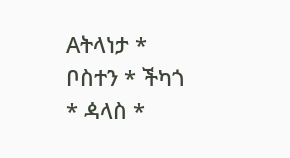Aትላነታ * ቦስተን * ችካጎ * ዻላስ *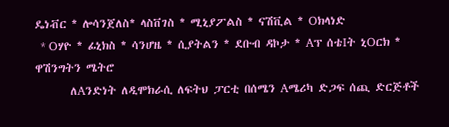ዴነቭር * ሎሳንጀለስ* ላስቨገስ * ሚኒያፖልስ * ናሽቪል * Oክላነድ
  * Oሃዮ * ፊኒክስ * ሳንሆዜ * ሲያትልን * ደቡብ ዳኮታ * Aፕ ሰቴIት ኒOርክ * ዋሽንግትን ሜትሮ
       ለAንድነት ለዲሞክራሲ ለፍትህ ፓርቲ በሰሜን Aሜሪካ ድጋፍ ሰጪ ድርጅቶች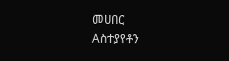መሀበር                        Aስተያየቶን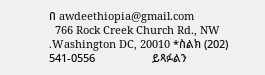በ awdeethiopia@gmail.com
  766 Rock Creek Church Rd., NW .Washington DC, 20010 *ስልክ (202) 541-0556                   ይጻፉልን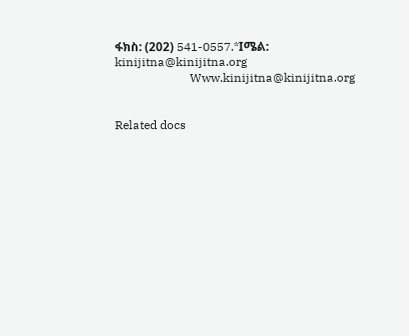ፋክስ: (202) 541-0557.*Iሜል: kinijitna@kinijitna.org
                         Www.kinijitna@kinijitna.org


Related docs